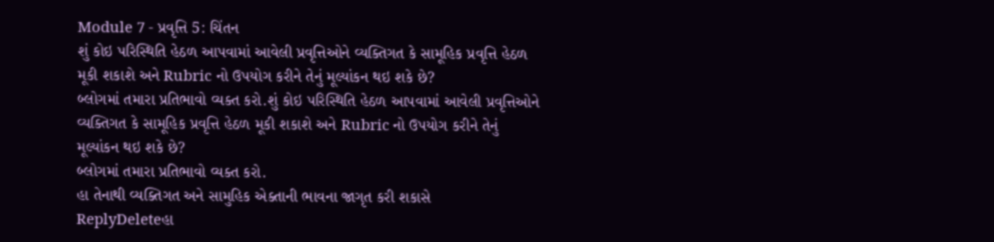Module 7 - પ્રવૃત્તિ 5: ચિંતન
શું કોઇ પરિસ્થિતિ હેઠળ આપવામાં આવેલી પ્રવૃત્તિઓને વ્યક્તિગત કે સામૂહિક પ્રવૃત્તિ હેઠળ મૂકી શકાશે અને Rubric નો ઉપયોગ કરીને તેનું મૂલ્યાંકન થઇ શકે છે?
બ્લોગમાં તમારા પ્રતિભાવો વ્યક્ત કરો.શું કોઇ પરિસ્થિતિ હેઠળ આપવામાં આવેલી પ્રવૃત્તિઓને વ્યક્તિગત કે સામૂહિક પ્રવૃત્તિ હેઠળ મૂકી શકાશે અને Rubric નો ઉપયોગ કરીને તેનું મૂલ્યાંકન થઇ શકે છે?
બ્લોગમાં તમારા પ્રતિભાવો વ્યક્ત કરો.
હા તેનાથી વ્યક્તિગત અને સામુહિક એક્તાની ભાવના જાગૃત કરી શકાસે
ReplyDeleteહા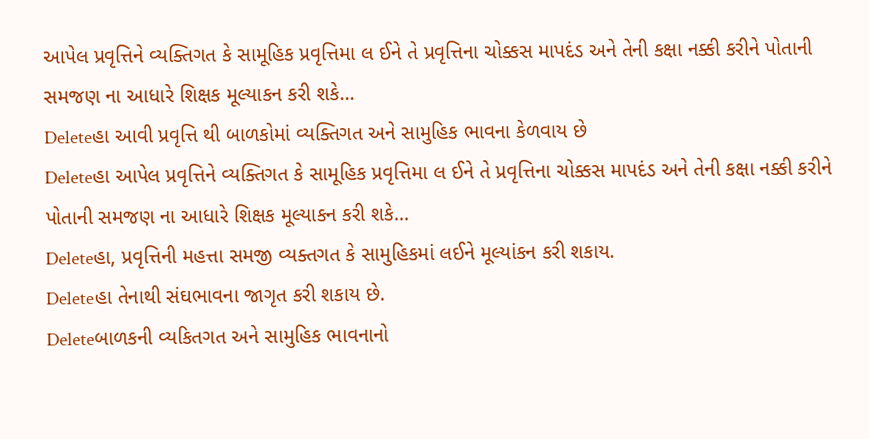આપેલ પ્રવૃત્તિને વ્યક્તિગત કે સામૂહિક પ્રવૃત્તિમા લ ઈને તે પ્રવૃત્તિના ચોક્કસ માપદંડ અને તેની કક્ષા નક્કી કરીને પોતાની સમજણ ના આધારે શિક્ષક મૂલ્યાકન કરી શકે...
Deleteહા આવી પ્રવૃત્તિ થી બાળકોમાં વ્યક્તિગત અને સામુહિક ભાવના કેળવાય છે
Deleteહા આપેલ પ્રવૃત્તિને વ્યક્તિગત કે સામૂહિક પ્રવૃત્તિમા લ ઈને તે પ્રવૃત્તિના ચોક્કસ માપદંડ અને તેની કક્ષા નક્કી કરીને પોતાની સમજણ ના આધારે શિક્ષક મૂલ્યાકન કરી શકે...
Deleteહા, પ્રવૃત્તિની મહત્તા સમજી વ્યક્તગત કે સામુહિકમાં લઈને મૂલ્યાંકન કરી શકાય.
Deleteહા તેનાથી સંઘભાવના જાગૃત કરી શકાય છે.
Deleteબાળકની વ્યકિતગત અને સામુહિક ભાવનાનો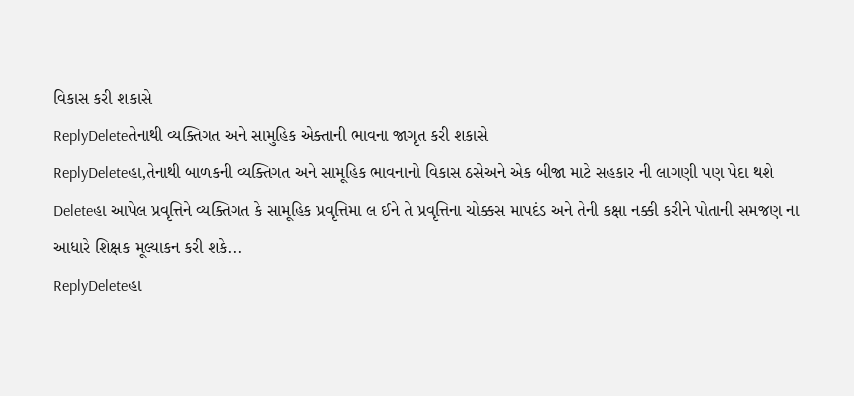વિકાસ કરી શકાસે
ReplyDeleteતેનાથી વ્યક્તિગત અને સામુહિક એક્તાની ભાવના જાગૃત કરી શકાસે
ReplyDeleteહા,તેનાથી બાળકની વ્યક્તિગત અને સામૂહિક ભાવનાનો વિકાસ ઠસેઅને એક બીજા માટે સહકાર ની લાગણી પણ પેદા થશે
Deleteહા આપેલ પ્રવૃત્તિને વ્યક્તિગત કે સામૂહિક પ્રવૃત્તિમા લ ઈને તે પ્રવૃત્તિના ચોક્કસ માપદંડ અને તેની કક્ષા નક્કી કરીને પોતાની સમજણ ના આધારે શિક્ષક મૂલ્યાકન કરી શકે...
ReplyDeleteહા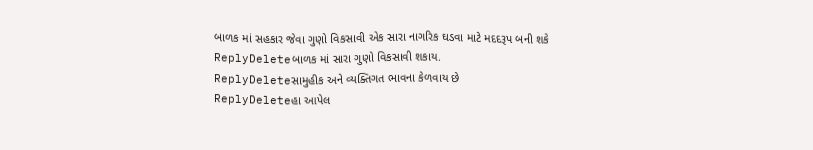બાળક માં સહકાર જેવા ગુણો વિકસાવી એક સારા નાગરિક ઘડવા માટે મદદરૂપ બની શકે
ReplyDeleteબાળક માં સારા ગુણો વિકસાવી શકાય.
ReplyDeleteસામુહીક અને વ્યક્તિગત ભાવના કેળવાય છે
ReplyDeleteહા આપેલ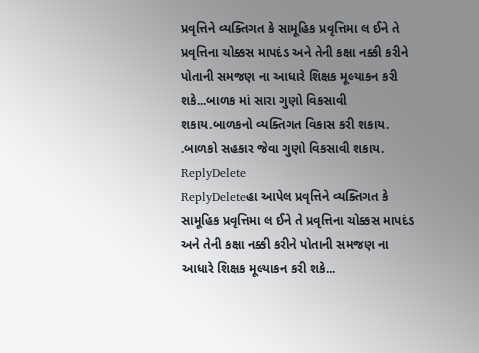પ્રવૃત્તિને વ્યક્તિગત કે સામૂહિક પ્રવૃત્તિમા લ ઈને તે પ્રવૃત્તિના ચોક્કસ માપદંડ અને તેની કક્ષા નક્કી કરીને પોતાની સમજણ ના આધારે શિક્ષક મૂલ્યાકન કરી શકે...બાળક માં સારા ગુણો વિકસાવી શકાય.બાળકનો વ્યક્તિગત વિકાસ કરી શકાય. .બાળકો સહકાર જેવા ગુણો વિકસાવી શકાય.
ReplyDelete
ReplyDeleteહા આપેલ પ્રવૃત્તિને વ્યક્તિગત કે સામૂહિક પ્રવૃત્તિમા લ ઈને તે પ્રવૃત્તિના ચોક્કસ માપદંડ અને તેની કક્ષા નક્કી કરીને પોતાની સમજણ ના આધારે શિક્ષક મૂલ્યાકન કરી શકે...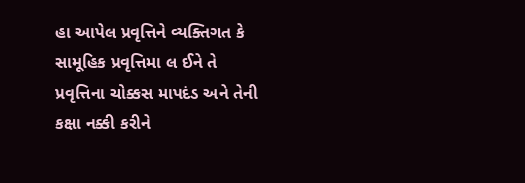હા આપેલ પ્રવૃત્તિને વ્યક્તિગત કે સામૂહિક પ્રવૃત્તિમા લ ઈને તે પ્રવૃત્તિના ચોક્કસ માપદંડ અને તેની કક્ષા નક્કી કરીને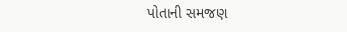પોતાની સમજણ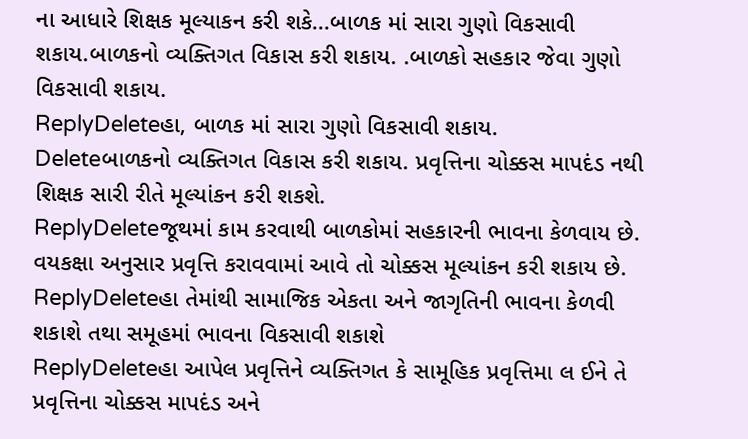ના આધારે શિક્ષક મૂલ્યાકન કરી શકે...બાળક માં સારા ગુણો વિકસાવી શકાય.બાળકનો વ્યક્તિગત વિકાસ કરી શકાય. .બાળકો સહકાર જેવા ગુણો વિકસાવી શકાય.
ReplyDeleteહા, બાળક માં સારા ગુણો વિકસાવી શકાય.
Deleteબાળકનો વ્યક્તિગત વિકાસ કરી શકાય. પ્રવૃત્તિના ચોક્કસ માપદંડ નથી શિક્ષક સારી રીતે મૂલ્યાંકન કરી શકશે.
ReplyDeleteજૂથમાં કામ કરવાથી બાળકોમાં સહકારની ભાવના કેળવાય છે. વયકક્ષા અનુસાર પ્રવૃત્તિ કરાવવામાં આવે તો ચોક્કસ મૂલ્યાંકન કરી શકાય છે.
ReplyDeleteહા તેમાંથી સામાજિક એકતા અને જાગૃતિની ભાવના કેળવી શકાશે તથા સમૂહમાં ભાવના વિકસાવી શકાશે
ReplyDeleteહા આપેલ પ્રવૃત્તિને વ્યક્તિગત કે સામૂહિક પ્રવૃત્તિમા લ ઈને તે પ્રવૃત્તિના ચોક્કસ માપદંડ અને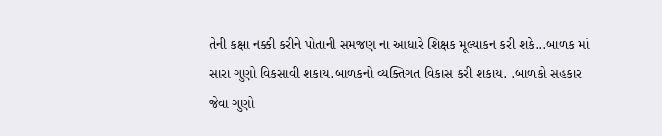તેની કક્ષા નક્કી કરીને પોતાની સમજણ ના આધારે શિક્ષક મૂલ્યાકન કરી શકે...બાળક માં સારા ગુણો વિકસાવી શકાય.બાળકનો વ્યક્તિગત વિકાસ કરી શકાય. .બાળકો સહકાર જેવા ગુણો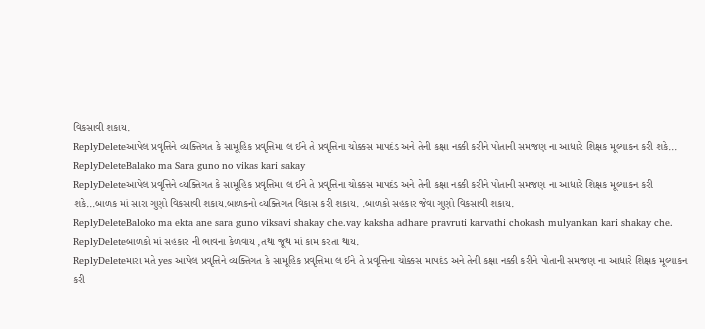વિકસાવી શકાય.
ReplyDeleteઆપેલ પ્રવૃત્તિને વ્યક્તિગત કે સામૂહિક પ્રવૃત્તિમા લ ઈને તે પ્રવૃત્તિના ચોક્કસ માપદંડ અને તેની કક્ષા નક્કી કરીને પોતાની સમજણ ના આધારે શિક્ષક મૂલ્યાકન કરી શકે...
ReplyDeleteBalako ma Sara guno no vikas kari sakay
ReplyDeleteઆપેલ પ્રવૃત્તિને વ્યક્તિગત કે સામૂહિક પ્રવૃત્તિમા લ ઈને તે પ્રવૃત્તિના ચોક્કસ માપદંડ અને તેની કક્ષા નક્કી કરીને પોતાની સમજણ ના આધારે શિક્ષક મૂલ્યાકન કરી શકે...બાળક માં સારા ગુણો વિકસાવી શકાય.બાળકનો વ્યક્તિગત વિકાસ કરી શકાય. .બાળકો સહકાર જેવા ગુણો વિકસાવી શકાય.
ReplyDeleteBaloko ma ekta ane sara guno viksavi shakay che.vay kaksha adhare pravruti karvathi chokash mulyankan kari shakay che.
ReplyDeleteબાળકો માં સહકાર ની ભાવના કેળવાય ,તથા જૂથ માં કામ કરતા થાય.
ReplyDeleteમારા મતે yes આપેલ પ્રવૃત્તિને વ્યક્તિગત કે સામૂહિક પ્રવૃત્તિમા લ ઈને તે પ્રવૃત્તિના ચોક્કસ માપદંડ અને તેની કક્ષા નક્કી કરીને પોતાની સમજણ ના આધારે શિક્ષક મૂલ્યાકન કરી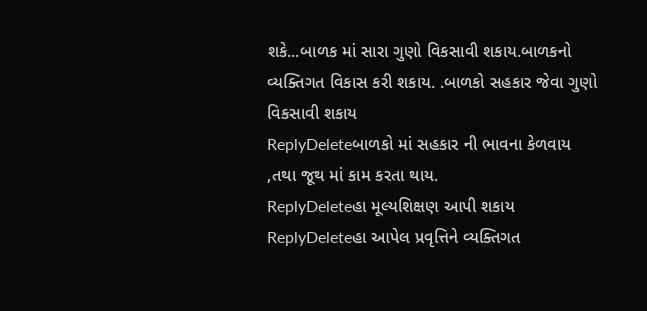શકે...બાળક માં સારા ગુણો વિકસાવી શકાય.બાળકનો વ્યક્તિગત વિકાસ કરી શકાય. .બાળકો સહકાર જેવા ગુણો વિકસાવી શકાય
ReplyDeleteબાળકો માં સહકાર ની ભાવના કેળવાય ,તથા જૂથ માં કામ કરતા થાય.
ReplyDeleteહા મૂલ્યશિક્ષણ આપી શકાય
ReplyDeleteહા આપેલ પ્રવૃત્તિને વ્યક્તિગત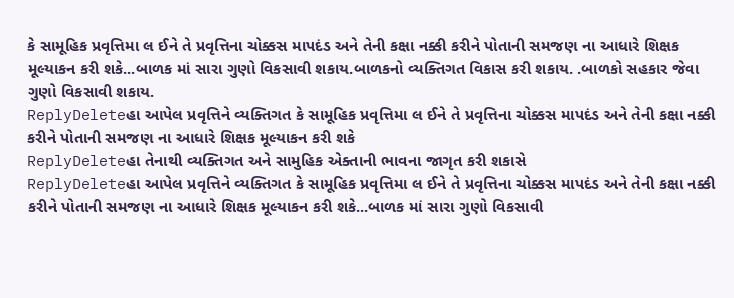કે સામૂહિક પ્રવૃત્તિમા લ ઈને તે પ્રવૃત્તિના ચોક્કસ માપદંડ અને તેની કક્ષા નક્કી કરીને પોતાની સમજણ ના આધારે શિક્ષક મૂલ્યાકન કરી શકે...બાળક માં સારા ગુણો વિકસાવી શકાય.બાળકનો વ્યક્તિગત વિકાસ કરી શકાય. .બાળકો સહકાર જેવા ગુણો વિકસાવી શકાય.
ReplyDeleteહા આપેલ પ્રવૃત્તિને વ્યક્તિગત કે સામૂહિક પ્રવૃત્તિમા લ ઈને તે પ્રવૃત્તિના ચોક્કસ માપદંડ અને તેની કક્ષા નક્કી કરીને પોતાની સમજણ ના આધારે શિક્ષક મૂલ્યાકન કરી શકે
ReplyDeleteહા તેનાથી વ્યક્તિગત અને સામુહિક એક્તાની ભાવના જાગૃત કરી શકાસે
ReplyDeleteહા આપેલ પ્રવૃત્તિને વ્યક્તિગત કે સામૂહિક પ્રવૃત્તિમા લ ઈને તે પ્રવૃત્તિના ચોક્કસ માપદંડ અને તેની કક્ષા નક્કી કરીને પોતાની સમજણ ના આધારે શિક્ષક મૂલ્યાકન કરી શકે...બાળક માં સારા ગુણો વિકસાવી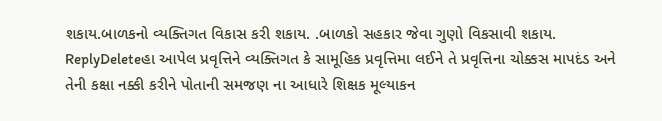શકાય.બાળકનો વ્યક્તિગત વિકાસ કરી શકાય. .બાળકો સહકાર જેવા ગુણો વિકસાવી શકાય.
ReplyDeleteહા આપેલ પ્રવૃત્તિને વ્યક્તિગત કે સામૂહિક પ્રવૃત્તિમા લઈને તે પ્રવૃત્તિના ચોક્કસ માપદંડ અને તેની કક્ષા નક્કી કરીને પોતાની સમજણ ના આધારે શિક્ષક મૂલ્યાકન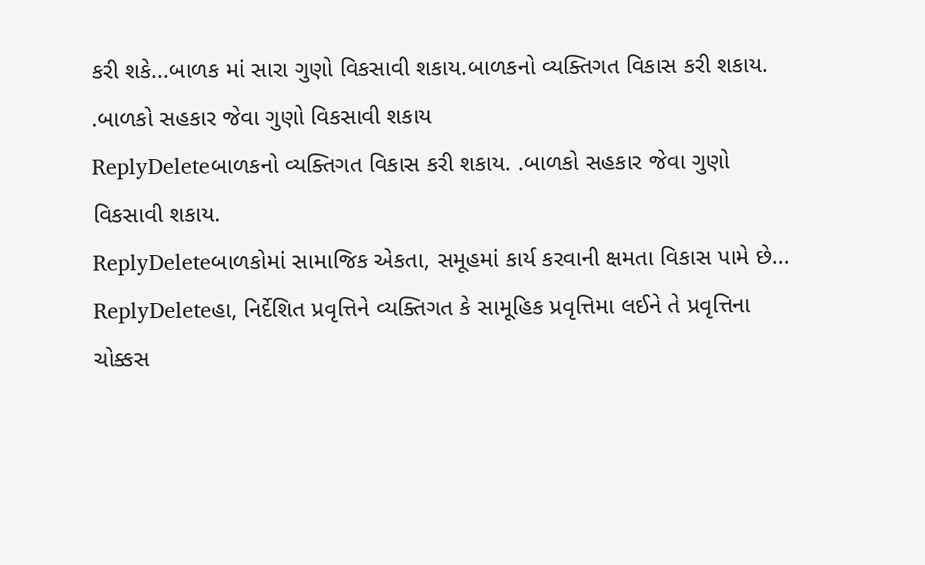કરી શકે...બાળક માં સારા ગુણો વિકસાવી શકાય.બાળકનો વ્યક્તિગત વિકાસ કરી શકાય. .બાળકો સહકાર જેવા ગુણો વિકસાવી શકાય
ReplyDeleteબાળકનો વ્યક્તિગત વિકાસ કરી શકાય. .બાળકો સહકાર જેવા ગુણો વિકસાવી શકાય.
ReplyDeleteબાળકોમાં સામાજિક એકતા, સમૂહમાં કાર્ય કરવાની ક્ષમતા વિકાસ પામે છે...
ReplyDeleteહા, નિર્દેશિત પ્રવૃત્તિને વ્યક્તિગત કે સામૂહિક પ્રવૃત્તિમા લઈને તે પ્રવૃત્તિના ચોક્કસ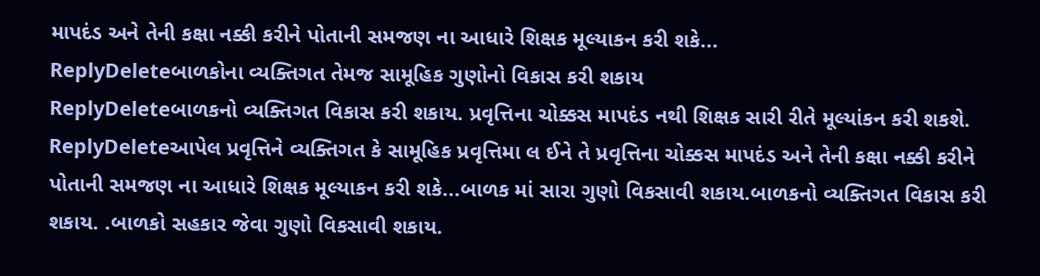માપદંડ અને તેની કક્ષા નક્કી કરીને પોતાની સમજણ ના આધારે શિક્ષક મૂલ્યાકન કરી શકે...
ReplyDeleteબાળકોના વ્યક્તિગત તેમજ સામૂહિક ગુણોનો વિકાસ કરી શકાય
ReplyDeleteબાળકનો વ્યક્તિગત વિકાસ કરી શકાય. પ્રવૃત્તિના ચોક્કસ માપદંડ નથી શિક્ષક સારી રીતે મૂલ્યાંકન કરી શકશે.
ReplyDeleteઆપેલ પ્રવૃત્તિને વ્યક્તિગત કે સામૂહિક પ્રવૃત્તિમા લ ઈને તે પ્રવૃત્તિના ચોક્કસ માપદંડ અને તેની કક્ષા નક્કી કરીને પોતાની સમજણ ના આધારે શિક્ષક મૂલ્યાકન કરી શકે...બાળક માં સારા ગુણો વિકસાવી શકાય.બાળકનો વ્યક્તિગત વિકાસ કરી શકાય. .બાળકો સહકાર જેવા ગુણો વિકસાવી શકાય.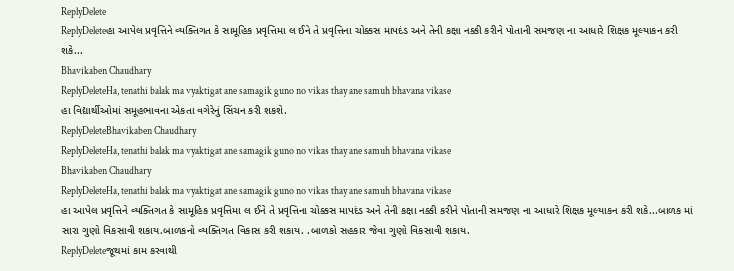ReplyDelete
ReplyDeleteહા આપેલ પ્રવૃત્તિને વ્યક્તિગત કે સામૂહિક પ્રવૃત્તિમા લ ઈને તે પ્રવૃત્તિના ચોક્કસ માપદંડ અને તેની કક્ષા નક્કી કરીને પોતાની સમજણ ના આધારે શિક્ષક મૂલ્યાકન કરી શકે...
Bhavikaben Chaudhary
ReplyDeleteHa, tenathi balak ma vyaktigat ane samagik guno no vikas thay ane samuh bhavana vikase
હા વિદ્યાર્થીઓમાં સમૂહભાવના એકતા વગેરેનું સિંચન કરી શકશે.
ReplyDeleteBhavikaben Chaudhary
ReplyDeleteHa, tenathi balak ma vyaktigat ane samagik guno no vikas thay ane samuh bhavana vikase
Bhavikaben Chaudhary
ReplyDeleteHa, tenathi balak ma vyaktigat ane samagik guno no vikas thay ane samuh bhavana vikase
હા આપેલ પ્રવૃત્તિને વ્યક્તિગત કે સામૂહિક પ્રવૃત્તિમા લ ઈને તે પ્રવૃત્તિના ચોક્કસ માપદંડ અને તેની કક્ષા નક્કી કરીને પોતાની સમજણ ના આધારે શિક્ષક મૂલ્યાકન કરી શકે...બાળક માં સારા ગુણો વિકસાવી શકાય.બાળકનો વ્યક્તિગત વિકાસ કરી શકાય. .બાળકો સહકાર જેવા ગુણો વિકસાવી શકાય.
ReplyDeleteજૂથમાં કામ કરવાથી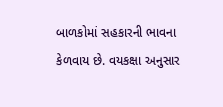બાળકોમાં સહકારની ભાવના કેળવાય છે. વયકક્ષા અનુસાર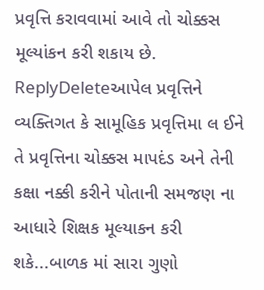પ્રવૃત્તિ કરાવવામાં આવે તો ચોક્કસ મૂલ્યાંકન કરી શકાય છે.
ReplyDeleteઆપેલ પ્રવૃત્તિને વ્યક્તિગત કે સામૂહિક પ્રવૃત્તિમા લ ઈને તે પ્રવૃત્તિના ચોક્કસ માપદંડ અને તેની કક્ષા નક્કી કરીને પોતાની સમજણ ના આધારે શિક્ષક મૂલ્યાકન કરી શકે...બાળક માં સારા ગુણો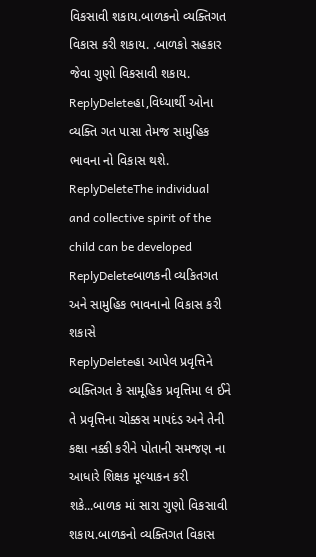વિકસાવી શકાય.બાળકનો વ્યક્તિગત વિકાસ કરી શકાય. .બાળકો સહકાર જેવા ગુણો વિકસાવી શકાય.
ReplyDeleteહા,વિધ્યાર્થી ઓના વ્યક્તિ ગત પાસા તેમજ સામુહિક ભાવના નો વિકાસ થશે.
ReplyDeleteThe individual and collective spirit of the child can be developed
ReplyDeleteબાળકની વ્યકિતગત અને સામુહિક ભાવનાનો વિકાસ કરી શકાસે
ReplyDeleteહા આપેલ પ્રવૃત્તિને વ્યક્તિગત કે સામૂહિક પ્રવૃત્તિમા લ ઈને તે પ્રવૃત્તિના ચોક્કસ માપદંડ અને તેની કક્ષા નક્કી કરીને પોતાની સમજણ ના આધારે શિક્ષક મૂલ્યાકન કરી શકે...બાળક માં સારા ગુણો વિકસાવી શકાય.બાળકનો વ્યક્તિગત વિકાસ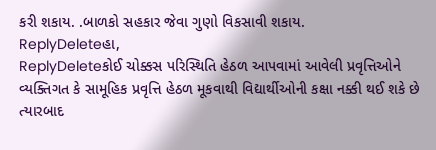કરી શકાય. .બાળકો સહકાર જેવા ગુણો વિકસાવી શકાય.
ReplyDeleteહા,
ReplyDeleteકોઈ ચોક્કસ પરિસ્થિતિ હેઠળ આપવામાં આવેલી પ્રવૃત્તિઓને વ્યક્તિગત કે સામૂહિક પ્રવૃત્તિ હેઠળ મૂકવાથી વિદ્યાર્થીઓની કક્ષા નક્કી થઈ શકે છે ત્યારબાદ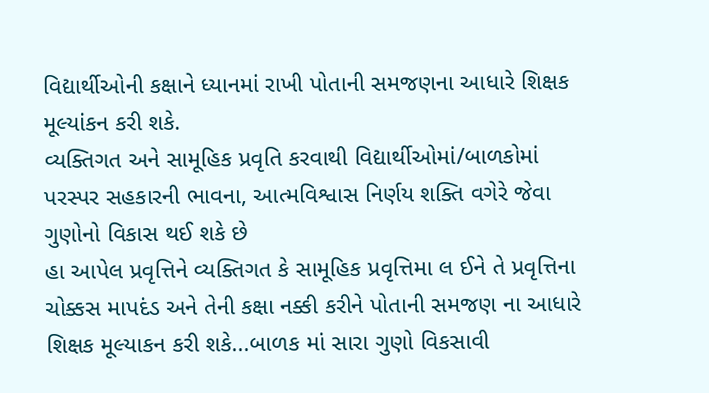વિદ્યાર્થીઓની કક્ષાને ધ્યાનમાં રાખી પોતાની સમજણના આધારે શિક્ષક મૂલ્યાંકન કરી શકે.
વ્યક્તિગત અને સામૂહિક પ્રવૃતિ કરવાથી વિદ્યાર્થીઓમાં/બાળકોમાં પરસ્પર સહકારની ભાવના, આત્મવિશ્વાસ નિર્ણય શક્તિ વગેરે જેવા ગુણોનો વિકાસ થઈ શકે છે
હા આપેલ પ્રવૃત્તિને વ્યક્તિગત કે સામૂહિક પ્રવૃત્તિમા લ ઈને તે પ્રવૃત્તિના ચોક્કસ માપદંડ અને તેની કક્ષા નક્કી કરીને પોતાની સમજણ ના આધારે શિક્ષક મૂલ્યાકન કરી શકે...બાળક માં સારા ગુણો વિકસાવી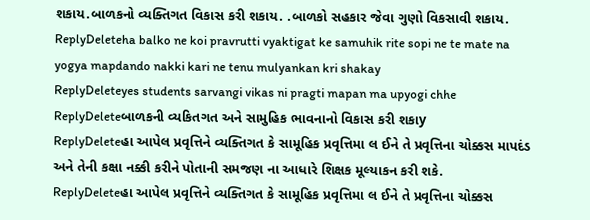શકાય.બાળકનો વ્યક્તિગત વિકાસ કરી શકાય. .બાળકો સહકાર જેવા ગુણો વિકસાવી શકાય.
ReplyDeleteha balko ne koi pravrutti vyaktigat ke samuhik rite sopi ne te mate na yogya mapdando nakki kari ne tenu mulyankan kri shakay
ReplyDeleteyes students sarvangi vikas ni pragti mapan ma upyogi chhe
ReplyDeleteબાળકની વ્યકિતગત અને સામુહિક ભાવનાનો વિકાસ કરી શકાy
ReplyDeleteહા આપેલ પ્રવૃત્તિને વ્યક્તિગત કે સામૂહિક પ્રવૃત્તિમા લ ઈને તે પ્રવૃત્તિના ચોક્કસ માપદંડ અને તેની કક્ષા નક્કી કરીને પોતાની સમજણ ના આધારે શિક્ષક મૂલ્યાકન કરી શકે.
ReplyDeleteહા આપેલ પ્રવૃત્તિને વ્યક્તિગત કે સામૂહિક પ્રવૃત્તિમા લ ઈને તે પ્રવૃત્તિના ચોક્કસ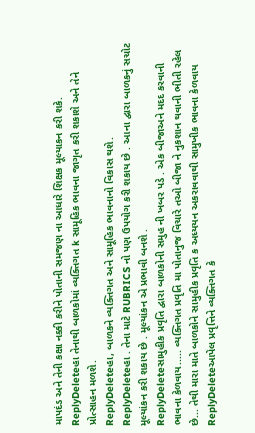માપદંડ અને તેની કક્ષા નક્કી કરીને પોતાની સમજણ ના આધારે શિક્ષક મૂલ્યાકન કરી શકે.
ReplyDeleteહા તેનાથી બાળકોમાં વ્યક્તિગત k સામૂહિક ભાવના જાગૃત કરી શકાશે અને તેને પ્રોત્સાહન મળશે.
ReplyDeleteહા, બાળકને વ્યક્તિગત અને સામૂહિક ભાવનાનો વિકાસ થશે.
ReplyDeleteહા . તેના માટે RUBRICS નો પણ ઉપયોગ કરી શકાય છે . આના દ્વારા બાળકનું સચોટ મૂલ્યાંકન કરી શકાય છે . મૂલ્યાંકન એ પ્રભાવી બનશે .
ReplyDeleteસામુહીક પ્રવૃતિ દ્વારા બાળકોની સમુહ ની ખબર પડે . એક બીજાઅને મદદ કરવાની ભાવના કેળવાય..... વ્યક્તિગત પ્રવૃતિ મા પોતાનુજ વિચારે તઓ બીજા ને નુકશાન થવાની ભીતી રહેલ છે... તેથી મારા માતે બાળકોને સામુહીક પ્રવૃતિ ક અધ્યયન અકરાવવાથી સામુખીક ભાવના કેળવાય
ReplyDeleteઆપેલ પ્રવૃત્તિને વ્યક્તિગત કે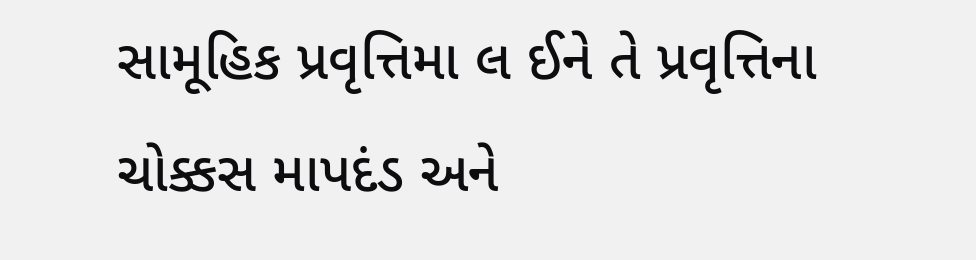સામૂહિક પ્રવૃત્તિમા લ ઈને તે પ્રવૃત્તિના ચોક્કસ માપદંડ અને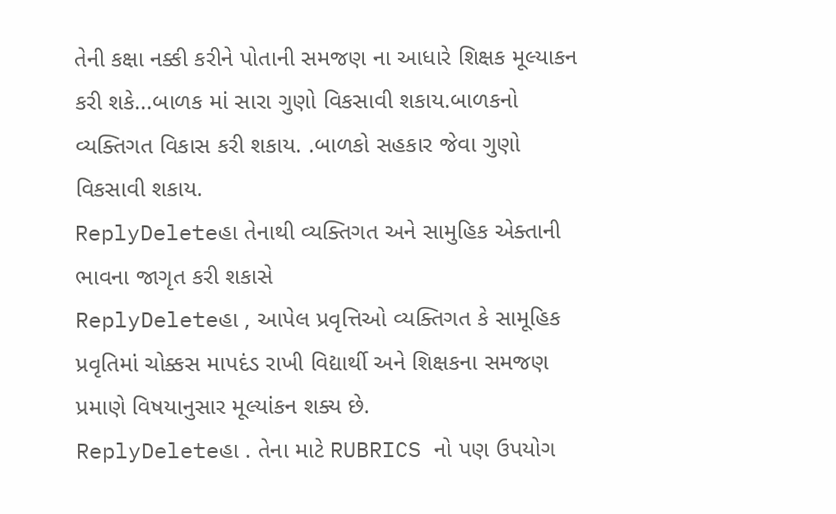તેની કક્ષા નક્કી કરીને પોતાની સમજણ ના આધારે શિક્ષક મૂલ્યાકન કરી શકે...બાળક માં સારા ગુણો વિકસાવી શકાય.બાળકનો વ્યક્તિગત વિકાસ કરી શકાય. .બાળકો સહકાર જેવા ગુણો વિકસાવી શકાય.
ReplyDeleteહા તેનાથી વ્યક્તિગત અને સામુહિક એક્તાની ભાવના જાગૃત કરી શકાસે
ReplyDeleteહા , આપેલ પ્રવૃત્તિઓ વ્યક્તિગત કે સામૂહિક પ્રવૃતિમાં ચોક્કસ માપદંડ રાખી વિદ્યાર્થી અને શિક્ષકના સમજણ પ્રમાણે વિષયાનુસાર મૂલ્યાંકન શક્ય છે.
ReplyDeleteહા . તેના માટે RUBRICS નો પણ ઉપયોગ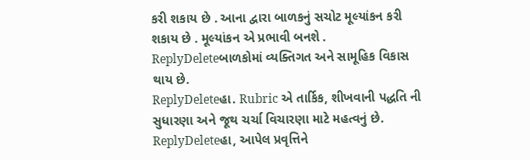કરી શકાય છે . આના દ્વારા બાળકનું સચોટ મૂલ્યાંકન કરી શકાય છે . મૂલ્યાંકન એ પ્રભાવી બનશે .
ReplyDeleteબાળકોમાં વ્યક્તિગત અને સામૂહિક વિકાસ થાય છે.
ReplyDeleteહા. Rubric એ તાર્કિક, શીખવાની પદ્ધતિ ની સુધારણા અને જૂથ ચર્ચા વિચારણા માટે મહત્વનું છે.
ReplyDeleteહા, આપેલ પ્રવૃત્તિને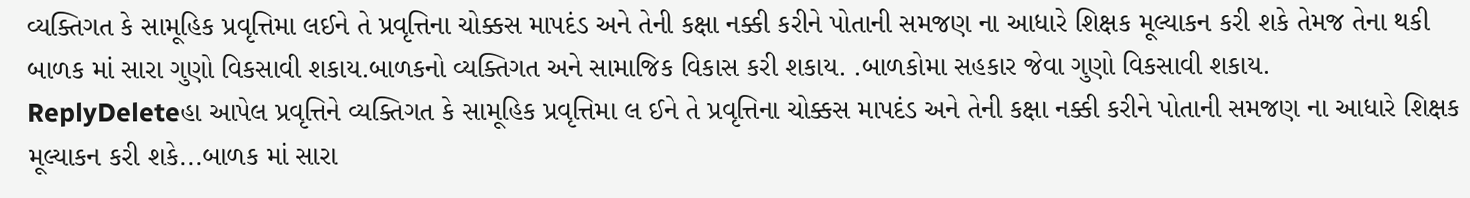વ્યક્તિગત કે સામૂહિક પ્રવૃત્તિમા લઈને તે પ્રવૃત્તિના ચોક્કસ માપદંડ અને તેની કક્ષા નક્કી કરીને પોતાની સમજણ ના આધારે શિક્ષક મૂલ્યાકન કરી શકે તેમજ તેના થકી બાળક માં સારા ગુણો વિકસાવી શકાય.બાળકનો વ્યક્તિગત અને સામાજિક વિકાસ કરી શકાય. .બાળકોમા સહકાર જેવા ગુણો વિકસાવી શકાય.
ReplyDeleteહા આપેલ પ્રવૃત્તિને વ્યક્તિગત કે સામૂહિક પ્રવૃત્તિમા લ ઈને તે પ્રવૃત્તિના ચોક્કસ માપદંડ અને તેની કક્ષા નક્કી કરીને પોતાની સમજણ ના આધારે શિક્ષક મૂલ્યાકન કરી શકે...બાળક માં સારા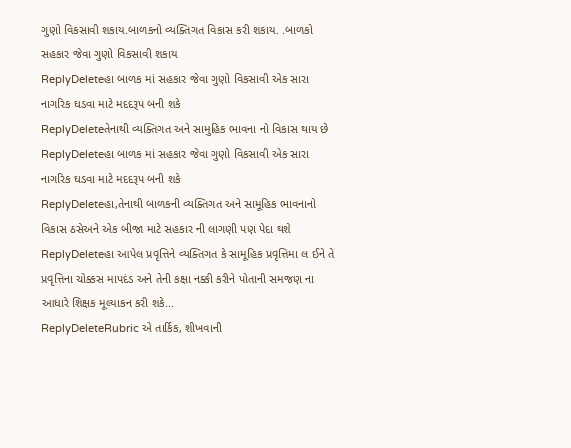ગુણો વિકસાવી શકાય.બાળકનો વ્યક્તિગત વિકાસ કરી શકાય. .બાળકો સહકાર જેવા ગુણો વિકસાવી શકાય
ReplyDeleteહા બાળક માં સહકાર જેવા ગુણો વિકસાવી એક સારા નાગરિક ઘડવા માટે મદદરૂપ બની શકે
ReplyDeleteતેનાથી વ્યક્તિગત અને સામુહિક ભાવના નો વિકાસ થાય છે
ReplyDeleteહા બાળક માં સહકાર જેવા ગુણો વિકસાવી એક સારા નાગરિક ઘડવા માટે મદદરૂપ બની શકે
ReplyDeleteહા,તેનાથી બાળકની વ્યક્તિગત અને સામૂહિક ભાવનાનો વિકાસ ઠસેઅને એક બીજા માટે સહકાર ની લાગણી પણ પેદા થશે
ReplyDeleteહા આપેલ પ્રવૃત્તિને વ્યક્તિગત કે સામૂહિક પ્રવૃત્તિમા લ ઈને તે પ્રવૃત્તિના ચોક્કસ માપદંડ અને તેની કક્ષા નક્કી કરીને પોતાની સમજણ ના આધારે શિક્ષક મૂલ્યાકન કરી શકે...
ReplyDeleteRubric એ તાર્કિક, શીખવાની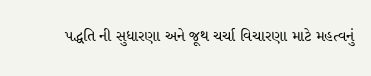પદ્ધતિ ની સુધારણા અને જૂથ ચર્ચા વિચારણા માટે મહત્વનું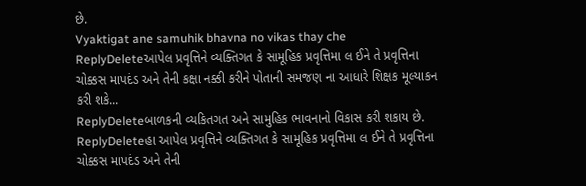છે.
Vyaktigat ane samuhik bhavna no vikas thay che
ReplyDeleteઆપેલ પ્રવૃત્તિને વ્યક્તિગત કે સામૂહિક પ્રવૃત્તિમા લ ઈને તે પ્રવૃત્તિના ચોક્કસ માપદંડ અને તેની કક્ષા નક્કી કરીને પોતાની સમજણ ના આધારે શિક્ષક મૂલ્યાકન કરી શકે...
ReplyDeleteબાળકની વ્યકિતગત અને સામુહિક ભાવનાનો વિકાસ કરી શકાય છે.
ReplyDeleteહા આપેલ પ્રવૃત્તિને વ્યક્તિગત કે સામૂહિક પ્રવૃત્તિમા લ ઈને તે પ્રવૃત્તિના ચોક્કસ માપદંડ અને તેની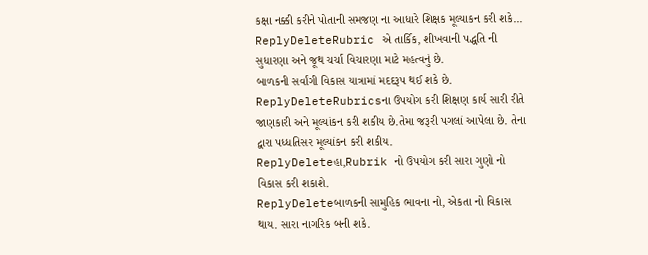કક્ષા નક્કી કરીને પોતાની સમજણ ના આધારે શિક્ષક મૂલ્યાકન કરી શકે...
ReplyDeleteRubric એ તાર્કિક, શીખવાની પદ્ધતિ ની સુધારણા અને જૂથ ચર્ચા વિચારણા માટે મહત્વનું છે.
બાળકની સર્વાંગી વિકાસ યાત્રામાં મદદરૂપ થઈ શકે છે.
ReplyDeleteRubricsના ઉપયોગ કરી શિક્ષણ કાર્ય સારી રીતે જાણકારી અને મૂલ્યાંકન કરી શકીય છે.તેમા જરૂરી પગલાં આપેલા છે. તેના દ્વારા પધ્ધતિસર મૂલ્યાંકન કરી શકીય.
ReplyDeleteહા,Rubrik નો ઉપયોગ કરી સારા ગુણો નો વિકાસ કરી શકાશે.
ReplyDeleteબાળકની સામુહિક ભાવના નો, એકતા નો વિકાસ થાય. સારા નાગરિક બની શકે.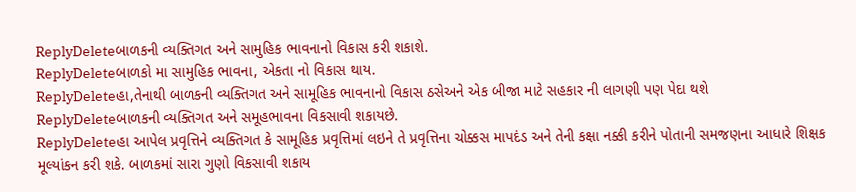ReplyDeleteબાળકની વ્યક્તિગત અને સામુહિક ભાવનાનો વિકાસ કરી શકાશે.
ReplyDeleteબાળકો મા સામુહિક ભાવના, એકતા નો વિકાસ થાય.
ReplyDeleteહા,તેનાથી બાળકની વ્યક્તિગત અને સામૂહિક ભાવનાનો વિકાસ ઠસેઅને એક બીજા માટે સહકાર ની લાગણી પણ પેદા થશે
ReplyDeleteબાળકની વ્યક્તિગત અને સમૂહભાવના વિકસાવી શકાયછે.
ReplyDeleteહા આપેલ પ્રવૃત્તિને વ્યક્તિગત કે સામૂહિક પ્રવૃત્તિમાં લઇને તે પ્રવૃત્તિના ચોક્કસ માપદંડ અને તેની કક્ષા નક્કી કરીને પોતાની સમજણના આધારે શિક્ષક મૂલ્યાંકન કરી શકે. બાળકમાં સારા ગુણો વિકસાવી શકાય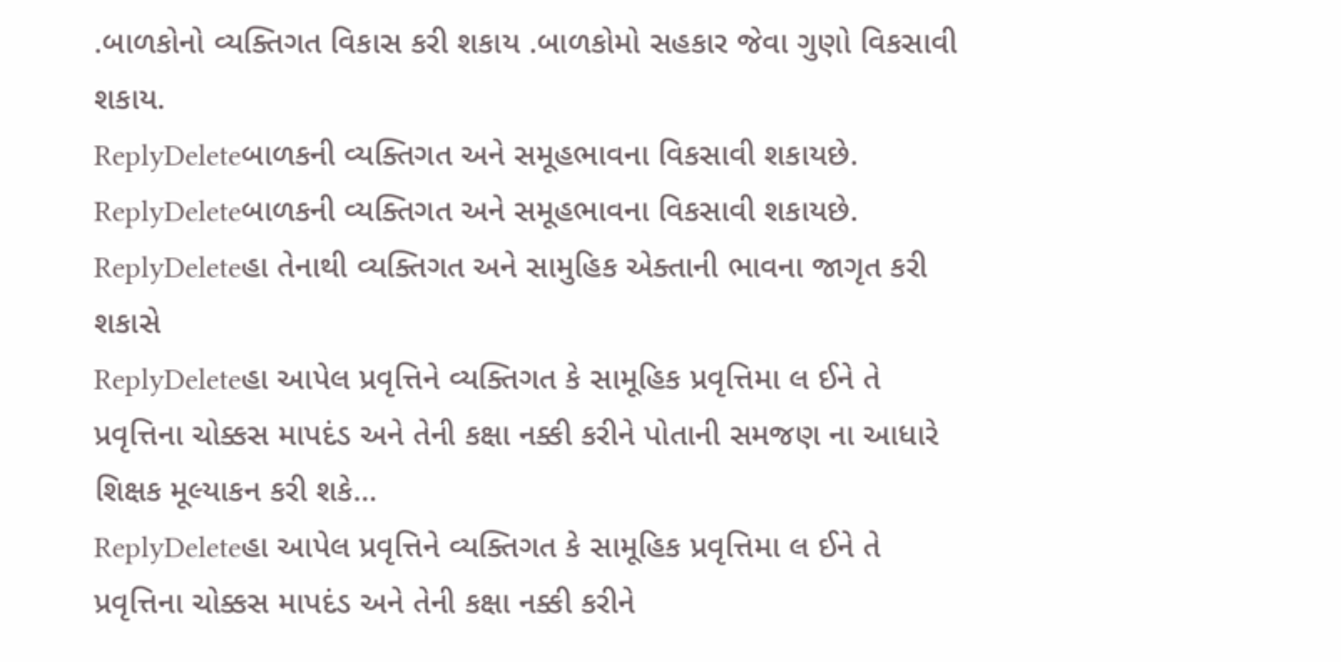.બાળકોનો વ્યક્તિગત વિકાસ કરી શકાય .બાળકોમો સહકાર જેવા ગુણો વિકસાવી શકાય.
ReplyDeleteબાળકની વ્યક્તિગત અને સમૂહભાવના વિકસાવી શકાયછે.
ReplyDeleteબાળકની વ્યક્તિગત અને સમૂહભાવના વિકસાવી શકાયછે.
ReplyDeleteહા તેનાથી વ્યક્તિગત અને સામુહિક એક્તાની ભાવના જાગૃત કરી શકાસે
ReplyDeleteહા આપેલ પ્રવૃત્તિને વ્યક્તિગત કે સામૂહિક પ્રવૃત્તિમા લ ઈને તે પ્રવૃત્તિના ચોક્કસ માપદંડ અને તેની કક્ષા નક્કી કરીને પોતાની સમજણ ના આધારે શિક્ષક મૂલ્યાકન કરી શકે...
ReplyDeleteહા આપેલ પ્રવૃત્તિને વ્યક્તિગત કે સામૂહિક પ્રવૃત્તિમા લ ઈને તે પ્રવૃત્તિના ચોક્કસ માપદંડ અને તેની કક્ષા નક્કી કરીને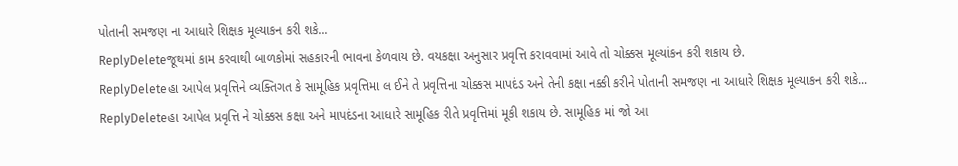પોતાની સમજણ ના આધારે શિક્ષક મૂલ્યાકન કરી શકે...
ReplyDeleteજૂથમાં કામ કરવાથી બાળકોમાં સહકારની ભાવના કેળવાય છે. વયકક્ષા અનુસાર પ્રવૃત્તિ કરાવવામાં આવે તો ચોક્કસ મૂલ્યાંકન કરી શકાય છે.
ReplyDeleteહા આપેલ પ્રવૃત્તિને વ્યક્તિગત કે સામૂહિક પ્રવૃત્તિમા લ ઈને તે પ્રવૃત્તિના ચોક્કસ માપદંડ અને તેની કક્ષા નક્કી કરીને પોતાની સમજણ ના આધારે શિક્ષક મૂલ્યાકન કરી શકે...
ReplyDeleteહા આપેલ પ્રવૃત્તિ ને ચોક્કસ કક્ષા અને માપદંડના આધારે સામૂહિક રીતે પ્રવૃત્તિમાં મૂકી શકાય છે. સામૂહિક માં જો આ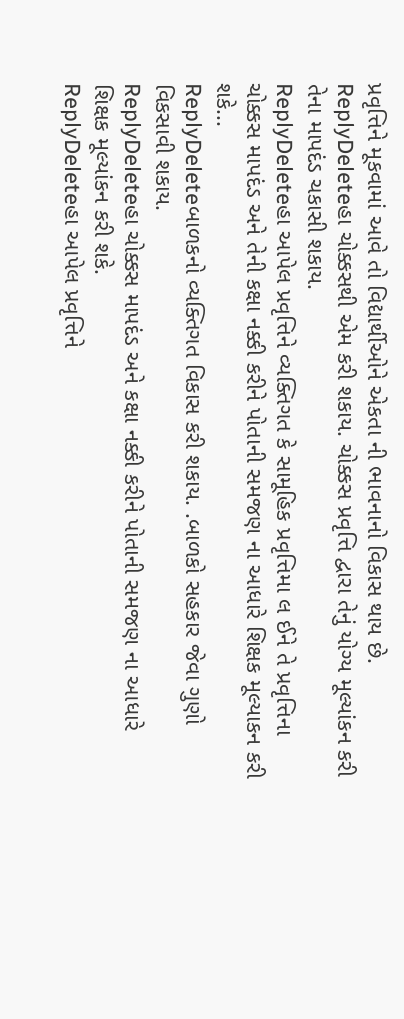પ્રવૃત્તિને મૂકવામાં આવે તો વિદ્યાર્થીઓને એકતા ની ભાવનાનો વિકાસ થાય છે.
ReplyDeleteહા ચોક્કસથી એમ કરી શકાય. ચોક્કસ પ્રવૃત્તિ દ્વારા તેનું યોગ્ય મૂલ્યાંકન કરી તેના માપદંડ ચકાસી શકાય.
ReplyDeleteહા આપેલ પ્રવૃત્તિને વ્યક્તિગત કે સામૂહિક પ્રવૃત્તિમા લ ઈને તે પ્રવૃત્તિના ચોક્કસ માપદંડ અને તેની કક્ષા નક્કી કરીને પોતાની સમજણ ના આધારે શિક્ષક મૂલ્યાકન કરી શકે...
ReplyDeleteબાળકનો વ્યક્તિગત વિકાસ કરી શકાય. .બાળકો સહકાર જેવા ગુણો વિકસાવી શકાય.
ReplyDeleteહા ચોક્કસ માપદંડ અને કક્ષા નક્કી કરીને પોતાની સમજણ ના આધારે શિક્ષક મૂલ્યાંકન કરી શકે.
ReplyDeleteહા આપેલ પ્રવૃત્તિને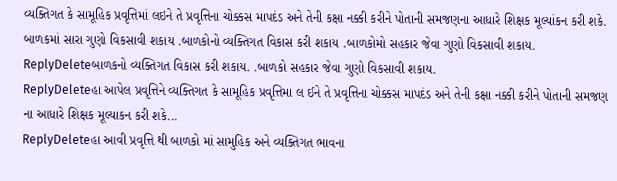વ્યક્તિગત કે સામૂહિક પ્રવૃત્તિમાં લઇને તે પ્રવૃત્તિના ચોક્કસ માપદંડ અને તેની કક્ષા નક્કી કરીને પોતાની સમજણના આધારે શિક્ષક મૂલ્યાંકન કરી શકે. બાળકમાં સારા ગુણો વિકસાવી શકાય .બાળકોનો વ્યક્તિગત વિકાસ કરી શકાય .બાળકોમો સહકાર જેવા ગુણો વિકસાવી શકાય.
ReplyDeleteબાળકનો વ્યક્તિગત વિકાસ કરી શકાય. .બાળકો સહકાર જેવા ગુણો વિકસાવી શકાય.
ReplyDeleteહા આપેલ પ્રવૃત્તિને વ્યક્તિગત કે સામૂહિક પ્રવૃત્તિમા લ ઈને તે પ્રવૃત્તિના ચોક્કસ માપદંડ અને તેની કક્ષા નક્કી કરીને પોતાની સમજણ ના આધારે શિક્ષક મૂલ્યાકન કરી શકે...
ReplyDeleteહા આવી પ્રવૃત્તિ થી બાળકો માં સામુહિક અને વ્યક્તિગત ભાવના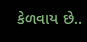કેળવાય છે..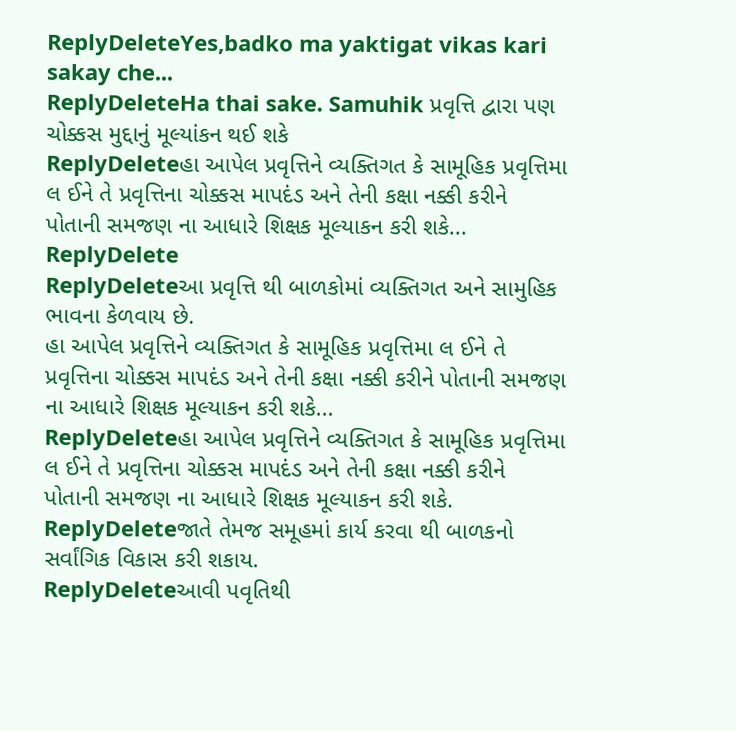ReplyDeleteYes,badko ma yaktigat vikas kari sakay che...
ReplyDeleteHa thai sake. Samuhik પ્રવૃત્તિ દ્વારા પણ ચોક્કસ મુદ્દાનું મૂલ્યાંકન થઈ શકે
ReplyDeleteહા આપેલ પ્રવૃત્તિને વ્યક્તિગત કે સામૂહિક પ્રવૃત્તિમા લ ઈને તે પ્રવૃત્તિના ચોક્કસ માપદંડ અને તેની કક્ષા નક્કી કરીને પોતાની સમજણ ના આધારે શિક્ષક મૂલ્યાકન કરી શકે...
ReplyDelete
ReplyDeleteઆ પ્રવૃત્તિ થી બાળકોમાં વ્યક્તિગત અને સામુહિક ભાવના કેળવાય છે.
હા આપેલ પ્રવૃત્તિને વ્યક્તિગત કે સામૂહિક પ્રવૃત્તિમા લ ઈને તે પ્રવૃત્તિના ચોક્કસ માપદંડ અને તેની કક્ષા નક્કી કરીને પોતાની સમજણ ના આધારે શિક્ષક મૂલ્યાકન કરી શકે...
ReplyDeleteહા આપેલ પ્રવૃત્તિને વ્યક્તિગત કે સામૂહિક પ્રવૃત્તિમા લ ઈને તે પ્રવૃત્તિના ચોક્કસ માપદંડ અને તેની કક્ષા નક્કી કરીને પોતાની સમજણ ના આધારે શિક્ષક મૂલ્યાકન કરી શકે.
ReplyDeleteજાતે તેમજ સમૂહમાં કાર્ય કરવા થી બાળકનો સર્વાંગિક વિકાસ કરી શકાય.
ReplyDeleteઆવી પવૃતિથી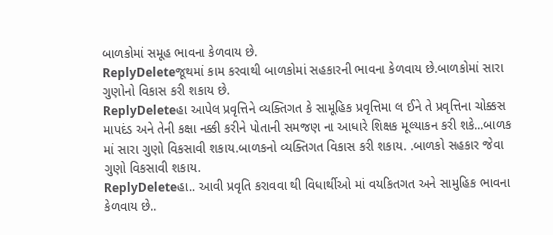બાળકોમાં સમૂહ ભાવના કેળવાય છે.
ReplyDeleteજૂથમાં કામ કરવાથી બાળકોમાં સહકારની ભાવના કેળવાય છે.બાળકોમાં સારા ગુણોનો વિકાસ કરી શકાય છે.
ReplyDeleteહા આપેલ પ્રવૃત્તિને વ્યક્તિગત કે સામૂહિક પ્રવૃત્તિમા લ ઈને તે પ્રવૃત્તિના ચોક્કસ માપદંડ અને તેની કક્ષા નક્કી કરીને પોતાની સમજણ ના આધારે શિક્ષક મૂલ્યાકન કરી શકે...બાળક માં સારા ગુણો વિકસાવી શકાય.બાળકનો વ્યક્તિગત વિકાસ કરી શકાય. .બાળકો સહકાર જેવા ગુણો વિકસાવી શકાય.
ReplyDeleteહા.. આવી પ્રવૃતિ કરાવવા થી વિધાર્થીઓ માં વયકિતગત અને સામુહિક ભાવના કેળવાય છે..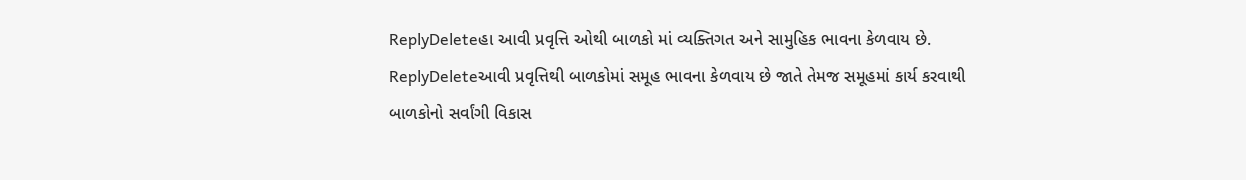ReplyDeleteહા આવી પ્રવૃત્તિ ઓથી બાળકો માં વ્યક્તિગત અને સામુહિક ભાવના કેળવાય છે.
ReplyDeleteઆવી પ્રવૃત્તિથી બાળકોમાં સમૂહ ભાવના કેળવાય છે જાતે તેમજ સમૂહમાં કાર્ય કરવાથી બાળકોનો સર્વાંગી વિકાસ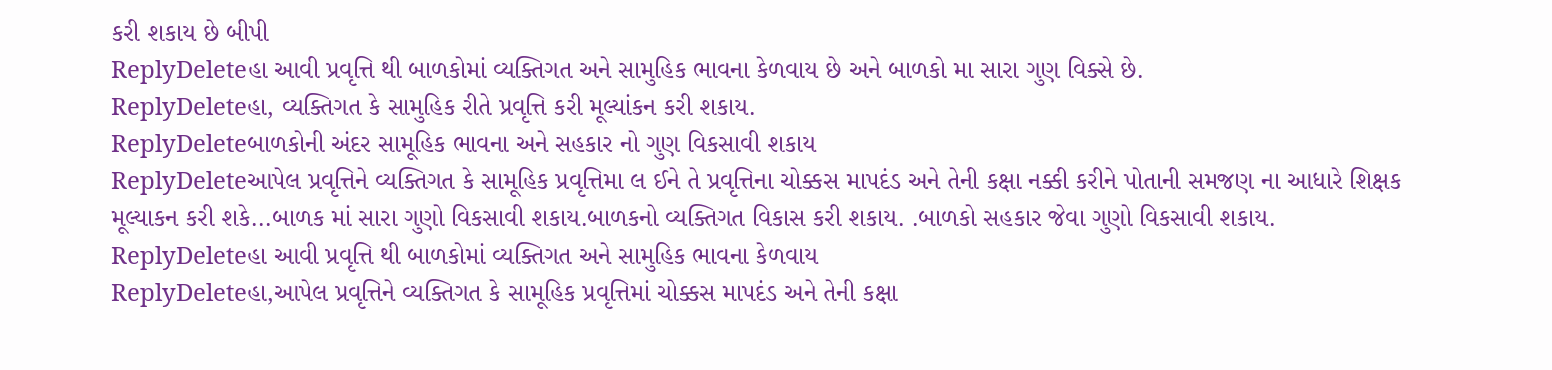કરી શકાય છે બીપી
ReplyDeleteહા આવી પ્રવૃત્તિ થી બાળકોમાં વ્યક્તિગત અને સામુહિક ભાવના કેળવાય છે અને બાળકો મા સારા ગુણ વિક્સે છે.
ReplyDeleteહા, વ્યક્તિગત કે સામુહિક રીતે પ્રવૃત્તિ કરી મૂલ્યાંકન કરી શકાય.
ReplyDeleteબાળકોની અંદર સામૂહિક ભાવના અને સહકાર નો ગુણ વિકસાવી શકાય
ReplyDeleteઆપેલ પ્રવૃત્તિને વ્યક્તિગત કે સામૂહિક પ્રવૃત્તિમા લ ઈને તે પ્રવૃત્તિના ચોક્કસ માપદંડ અને તેની કક્ષા નક્કી કરીને પોતાની સમજણ ના આધારે શિક્ષક મૂલ્યાકન કરી શકે...બાળક માં સારા ગુણો વિકસાવી શકાય.બાળકનો વ્યક્તિગત વિકાસ કરી શકાય. .બાળકો સહકાર જેવા ગુણો વિકસાવી શકાય.
ReplyDeleteહા આવી પ્રવૃત્તિ થી બાળકોમાં વ્યક્તિગત અને સામુહિક ભાવના કેળવાય
ReplyDeleteહા,આપેલ પ્રવૃત્તિને વ્યક્તિગત કે સામૂહિક પ્રવૃત્તિમાં ચોક્કસ માપદંડ અને તેની કક્ષા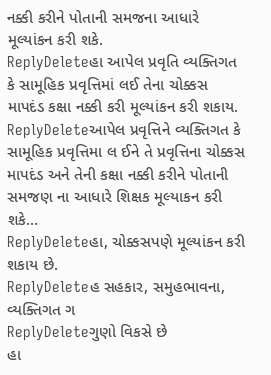નક્કી કરીને પોતાની સમજના આધારે મૂલ્યાંકન કરી શકે.
ReplyDeleteહા આપેલ પ્રવૃતિ વ્યક્તિગત કે સામૂહિક પ્રવૃત્તિમાં લઈ તેના ચોક્કસ માપદંડ કક્ષા નક્કી કરી મૂલ્યાંકન કરી શકાય.
ReplyDeleteઆપેલ પ્રવૃત્તિને વ્યક્તિગત કે સામૂહિક પ્રવૃત્તિમા લ ઈને તે પ્રવૃત્તિના ચોક્કસ માપદંડ અને તેની કક્ષા નક્કી કરીને પોતાની સમજણ ના આધારે શિક્ષક મૂલ્યાકન કરી શકે...
ReplyDeleteહા, ચોક્કસપણે મૂલ્યાંકન કરી શકાય છે.
ReplyDeleteહ સહકાર, સમુહભાવના, વ્યક્તિગત ગ
ReplyDeleteગુણો વિકસે છે
હા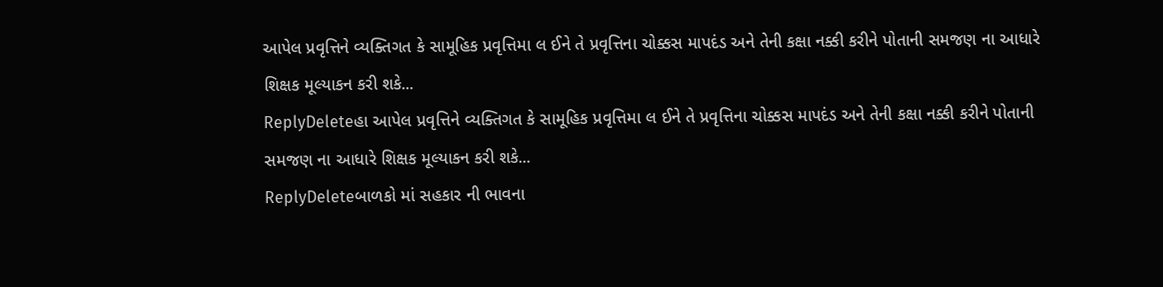આપેલ પ્રવૃત્તિને વ્યક્તિગત કે સામૂહિક પ્રવૃત્તિમા લ ઈને તે પ્રવૃત્તિના ચોક્કસ માપદંડ અને તેની કક્ષા નક્કી કરીને પોતાની સમજણ ના આધારે શિક્ષક મૂલ્યાકન કરી શકે...
ReplyDeleteહા આપેલ પ્રવૃત્તિને વ્યક્તિગત કે સામૂહિક પ્રવૃત્તિમા લ ઈને તે પ્રવૃત્તિના ચોક્કસ માપદંડ અને તેની કક્ષા નક્કી કરીને પોતાની સમજણ ના આધારે શિક્ષક મૂલ્યાકન કરી શકે...
ReplyDeleteબાળકો માં સહકાર ની ભાવના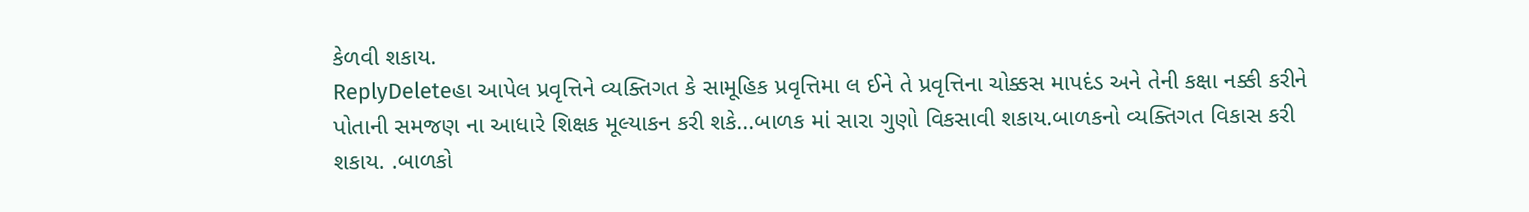કેળવી શકાય.
ReplyDeleteહા આપેલ પ્રવૃત્તિને વ્યક્તિગત કે સામૂહિક પ્રવૃત્તિમા લ ઈને તે પ્રવૃત્તિના ચોક્કસ માપદંડ અને તેની કક્ષા નક્કી કરીને પોતાની સમજણ ના આધારે શિક્ષક મૂલ્યાકન કરી શકે...બાળક માં સારા ગુણો વિકસાવી શકાય.બાળકનો વ્યક્તિગત વિકાસ કરી શકાય. .બાળકો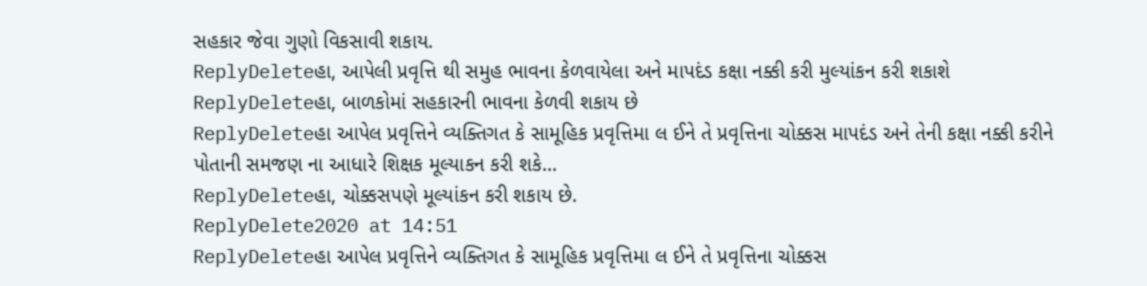સહકાર જેવા ગુણો વિકસાવી શકાય.
ReplyDeleteહા, આપેલી પ્રવૃત્તિ થી સમુહ ભાવના કેળવાયેલા અને માપદંડ કક્ષા નક્કી કરી મુલ્યાંકન કરી શકાશે
ReplyDeleteહા, બાળકોમાં સહકારની ભાવના કેળવી શકાય છે
ReplyDeleteહા આપેલ પ્રવૃત્તિને વ્યક્તિગત કે સામૂહિક પ્રવૃત્તિમા લ ઈને તે પ્રવૃત્તિના ચોક્કસ માપદંડ અને તેની કક્ષા નક્કી કરીને પોતાની સમજણ ના આધારે શિક્ષક મૂલ્યાકન કરી શકે...
ReplyDeleteહા, ચોક્કસપણે મૂલ્યાંકન કરી શકાય છે.
ReplyDelete2020 at 14:51
ReplyDeleteહા આપેલ પ્રવૃત્તિને વ્યક્તિગત કે સામૂહિક પ્રવૃત્તિમા લ ઈને તે પ્રવૃત્તિના ચોક્કસ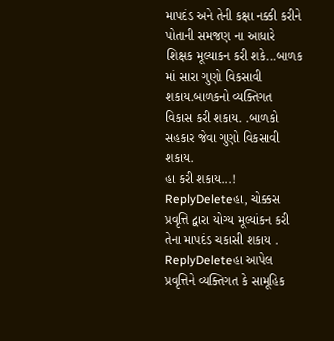માપદંડ અને તેની કક્ષા નક્કી કરીને પોતાની સમજણ ના આધારે શિક્ષક મૂલ્યાકન કરી શકે...બાળક માં સારા ગુણો વિકસાવી શકાય.બાળકનો વ્યક્તિગત વિકાસ કરી શકાય. .બાળકો સહકાર જેવા ગુણો વિકસાવી શકાય.
હા કરી શકાય...!
ReplyDeleteહા, ચોક્કસ પ્રવૃત્તિ દ્વારા યોગ્ય મૂલ્યાંકન કરી તેના માપદંડ ચકાસી શકાય .
ReplyDeleteહા આપેલ પ્રવૃત્તિને વ્યક્તિગત કે સામૂહિક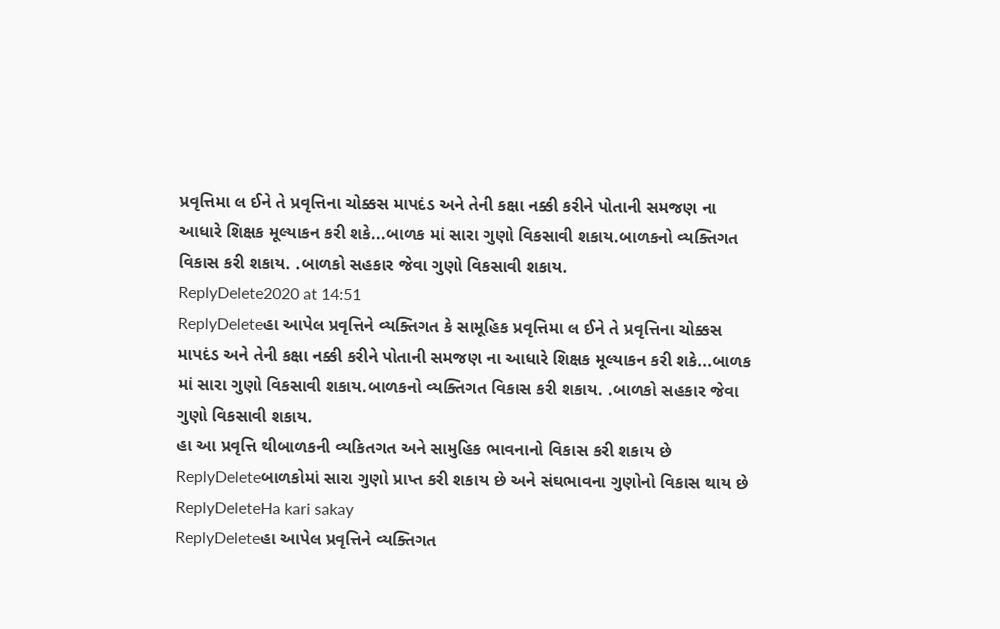પ્રવૃત્તિમા લ ઈને તે પ્રવૃત્તિના ચોક્કસ માપદંડ અને તેની કક્ષા નક્કી કરીને પોતાની સમજણ ના આધારે શિક્ષક મૂલ્યાકન કરી શકે...બાળક માં સારા ગુણો વિકસાવી શકાય.બાળકનો વ્યક્તિગત વિકાસ કરી શકાય. .બાળકો સહકાર જેવા ગુણો વિકસાવી શકાય.
ReplyDelete2020 at 14:51
ReplyDeleteહા આપેલ પ્રવૃત્તિને વ્યક્તિગત કે સામૂહિક પ્રવૃત્તિમા લ ઈને તે પ્રવૃત્તિના ચોક્કસ માપદંડ અને તેની કક્ષા નક્કી કરીને પોતાની સમજણ ના આધારે શિક્ષક મૂલ્યાકન કરી શકે...બાળક માં સારા ગુણો વિકસાવી શકાય.બાળકનો વ્યક્તિગત વિકાસ કરી શકાય. .બાળકો સહકાર જેવા ગુણો વિકસાવી શકાય.
હા આ પ્રવૃત્તિ થીબાળકની વ્યકિતગત અને સામુહિક ભાવનાનો વિકાસ કરી શકાય છે
ReplyDeleteબાળકોમાં સારા ગુણો પ્રાપ્ત કરી શકાય છે અને સંઘભાવના ગુણોનો વિકાસ થાય છે
ReplyDeleteHa kari sakay
ReplyDeleteહા આપેલ પ્રવૃત્તિને વ્યક્તિગત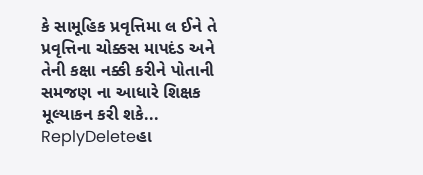કે સામૂહિક પ્રવૃત્તિમા લ ઈને તે પ્રવૃત્તિના ચોક્કસ માપદંડ અને તેની કક્ષા નક્કી કરીને પોતાની સમજણ ના આધારે શિક્ષક મૂલ્યાકન કરી શકે...
ReplyDeleteહા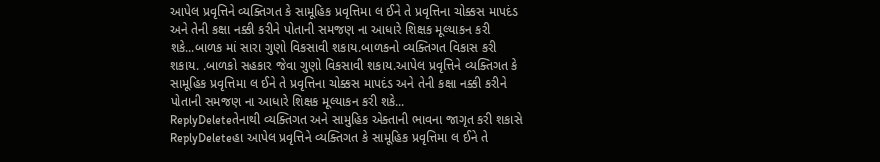આપેલ પ્રવૃત્તિને વ્યક્તિગત કે સામૂહિક પ્રવૃત્તિમા લ ઈને તે પ્રવૃત્તિના ચોક્કસ માપદંડ અને તેની કક્ષા નક્કી કરીને પોતાની સમજણ ના આધારે શિક્ષક મૂલ્યાકન કરી શકે...બાળક માં સારા ગુણો વિકસાવી શકાય.બાળકનો વ્યક્તિગત વિકાસ કરી શકાય. .બાળકો સહકાર જેવા ગુણો વિકસાવી શકાય.આપેલ પ્રવૃત્તિને વ્યક્તિગત કે સામૂહિક પ્રવૃત્તિમા લ ઈને તે પ્રવૃત્તિના ચોક્કસ માપદંડ અને તેની કક્ષા નક્કી કરીને પોતાની સમજણ ના આધારે શિક્ષક મૂલ્યાકન કરી શકે...
ReplyDeleteતેનાથી વ્યક્તિગત અને સામુહિક એક્તાની ભાવના જાગૃત કરી શકાસે
ReplyDeleteહા આપેલ પ્રવૃત્તિને વ્યક્તિગત કે સામૂહિક પ્રવૃત્તિમા લ ઈને તે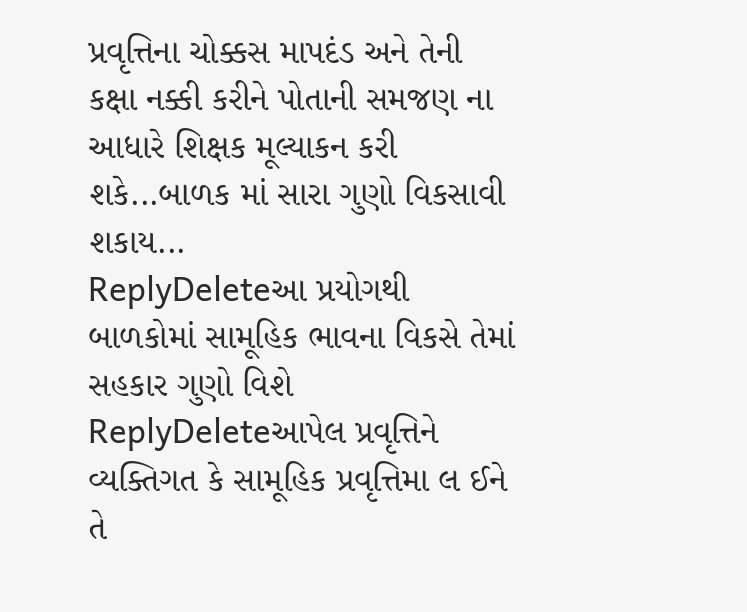પ્રવૃત્તિના ચોક્કસ માપદંડ અને તેની કક્ષા નક્કી કરીને પોતાની સમજણ ના આધારે શિક્ષક મૂલ્યાકન કરી શકે...બાળક માં સારા ગુણો વિકસાવી શકાય...
ReplyDeleteઆ પ્રયોગથી બાળકોમાં સામૂહિક ભાવના વિકસે તેમાં સહકાર ગુણો વિશે
ReplyDeleteઆપેલ પ્રવૃત્તિને વ્યક્તિગત કે સામૂહિક પ્રવૃત્તિમા લ ઈને તે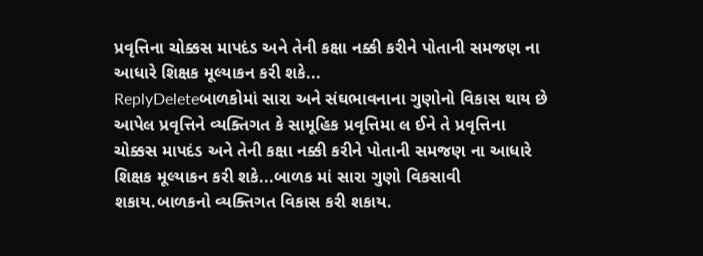પ્રવૃત્તિના ચોક્કસ માપદંડ અને તેની કક્ષા નક્કી કરીને પોતાની સમજણ ના આધારે શિક્ષક મૂલ્યાકન કરી શકે...
ReplyDeleteબાળકોમાં સારા અને સંઘભાવનાના ગુણોનો વિકાસ થાય છે
આપેલ પ્રવૃત્તિને વ્યક્તિગત કે સામૂહિક પ્રવૃત્તિમા લ ઈને તે પ્રવૃત્તિના ચોક્કસ માપદંડ અને તેની કક્ષા નક્કી કરીને પોતાની સમજણ ના આધારે શિક્ષક મૂલ્યાકન કરી શકે...બાળક માં સારા ગુણો વિકસાવી શકાય.બાળકનો વ્યક્તિગત વિકાસ કરી શકાય.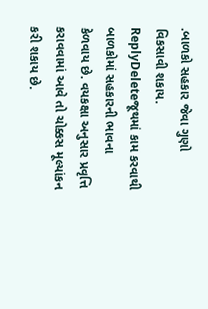.બાળકો સહકાર જેવા ગુણો વિકસાવી શકાય.
ReplyDeleteજૂથમાં કામ કરવાથી બાળકોમાં સહકારની ભાવના કેળવાય છે. વયકક્ષા અનુસાર પ્રવૃત્તિ કરાવવામાં આવે તો ચોક્કસ મૂલ્યાંકન કરી શકાય છે.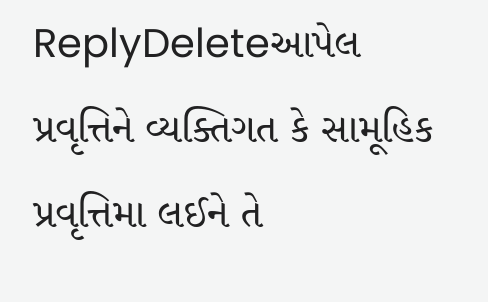ReplyDeleteઆપેલ પ્રવૃત્તિને વ્યક્તિગત કે સામૂહિક પ્રવૃત્તિમા લઈને તે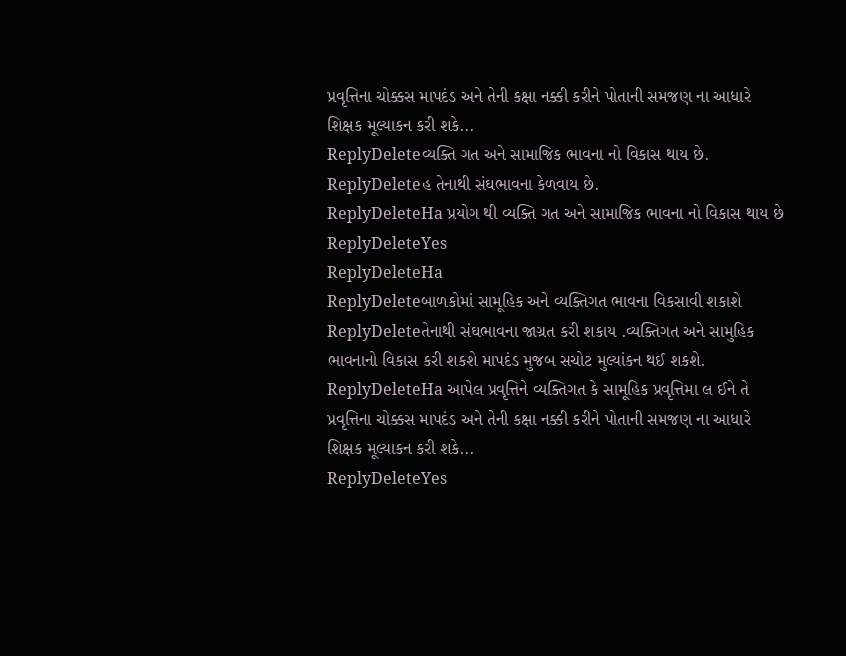પ્રવૃત્તિના ચોક્કસ માપદંડ અને તેની કક્ષા નક્કી કરીને પોતાની સમજણ ના આધારે શિક્ષક મૂલ્યાકન કરી શકે...
ReplyDeleteવ્યક્તિ ગત અને સામાજિક ભાવના નો વિકાસ થાય છે.
ReplyDeleteહ તેનાથી સંઘભાવના કેળવાય છે.
ReplyDeleteHa પ્રયોગ થી વ્યક્તિ ગત અને સામાજિક ભાવના નો વિકાસ થાય છે
ReplyDeleteYes
ReplyDeleteHa
ReplyDeleteબાળકોમાં સામૂહિક અને વ્યક્તિગત ભાવના વિકસાવી શકાશે
ReplyDeleteતેનાથી સંઘભાવના જાગ્રત કરી શકાય .વ્યક્તિગત અને સામુહિક ભાવનાનો વિકાસ કરી શકશે માપદંડ મુજબ સચોટ મુલ્યાંકન થઈ શકશે.
ReplyDeleteHa આપેલ પ્રવૃત્તિને વ્યક્તિગત કે સામૂહિક પ્રવૃત્તિમા લ ઈને તે પ્રવૃત્તિના ચોક્કસ માપદંડ અને તેની કક્ષા નક્કી કરીને પોતાની સમજણ ના આધારે શિક્ષક મૂલ્યાકન કરી શકે...
ReplyDeleteYes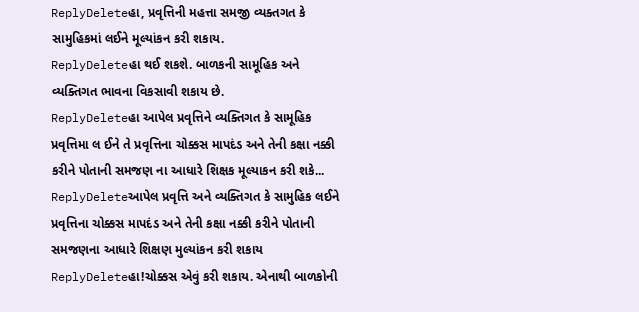ReplyDeleteહા, પ્રવૃત્તિની મહત્તા સમજી વ્યક્તગત કે સામુહિકમાં લઈને મૂલ્યાંકન કરી શકાય.
ReplyDeleteહા થઈ શકશે. બાળકની સામૂહિક અને વ્યક્તિગત ભાવના વિકસાવી શકાય છે.
ReplyDeleteહા આપેલ પ્રવૃત્તિને વ્યક્તિગત કે સામૂહિક પ્રવૃત્તિમા લ ઈને તે પ્રવૃત્તિના ચોક્કસ માપદંડ અને તેની કક્ષા નક્કી કરીને પોતાની સમજણ ના આધારે શિક્ષક મૂલ્યાકન કરી શકે...
ReplyDeleteઆપેલ પ્રવૃત્તિ અને વ્યક્તિગત કે સામુહિક લઈને પ્રવૃત્તિના ચોક્કસ માપદંડ અને તેની કક્ષા નક્કી કરીને પોતાની સમજણના આધારે શિક્ષણ મુલ્યાંકન કરી શકાય
ReplyDeleteહા!ચોક્કસ એવું કરી શકાય. એનાથી બાળકોની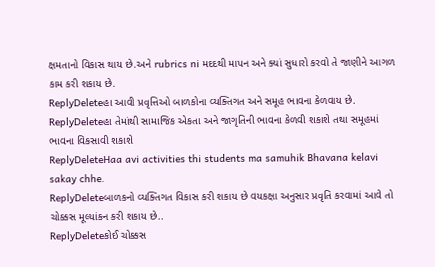ક્ષમતાનો વિકાસ થાય છે.અને rubrics ni મદદથી માપન અને ક્યાં સુધારો કરવો તે જાણીને આગળ કામ કરી શકાય છે.
ReplyDeleteહા આવી પ્રવૃત્તિઓ બાળકોના વ્યક્તિગત અને સમૂહ ભાવના કેળવાય છે.
ReplyDeleteહા તેમાંથી સામાજિક એકતા અને જાગૃતિની ભાવના કેળવી શકાશે તથા સમૂહમાં ભાવના વિકસાવી શકાશે
ReplyDeleteHaa avi activities thi students ma samuhik Bhavana kelavi sakay chhe.
ReplyDeleteબાળકનો વ્યક્તિગત વિકાસ કરી શકાય છે વયકક્ષા અનુસાર પ્રવૃતિ કરવામાં આવે તો ચોક્કસ મૂલ્યાંકન કરી શકાય છે..
ReplyDeleteકોઈ ચોક્કસ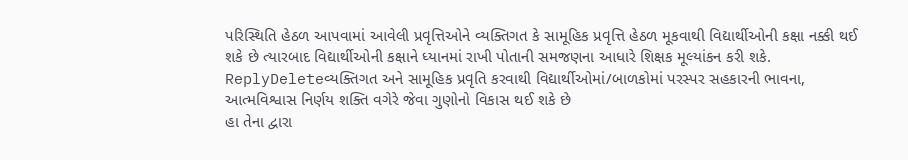પરિસ્થિતિ હેઠળ આપવામાં આવેલી પ્રવૃત્તિઓને વ્યક્તિગત કે સામૂહિક પ્રવૃત્તિ હેઠળ મૂકવાથી વિદ્યાર્થીઓની કક્ષા નક્કી થઈ શકે છે ત્યારબાદ વિદ્યાર્થીઓની કક્ષાને ધ્યાનમાં રાખી પોતાની સમજણના આધારે શિક્ષક મૂલ્યાંકન કરી શકે.
ReplyDeleteવ્યક્તિગત અને સામૂહિક પ્રવૃતિ કરવાથી વિદ્યાર્થીઓમાં/બાળકોમાં પરસ્પર સહકારની ભાવના, આત્મવિશ્વાસ નિર્ણય શક્તિ વગેરે જેવા ગુણોનો વિકાસ થઈ શકે છે
હા તેના દ્વારા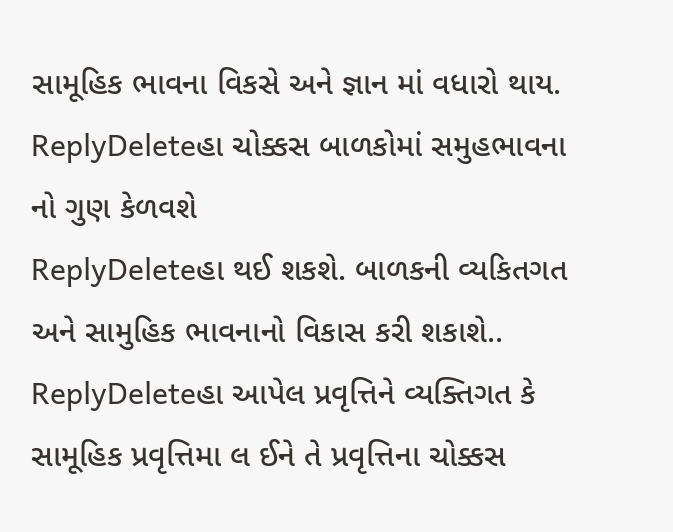સામૂહિક ભાવના વિકસે અને જ્ઞાન માં વધારો થાય.
ReplyDeleteહા ચોક્કસ બાળકોમાં સમુહભાવના નો ગુણ કેળવશે
ReplyDeleteહા થઈ શકશે. બાળકની વ્યકિતગત અને સામુહિક ભાવનાનો વિકાસ કરી શકાશે..
ReplyDeleteહા આપેલ પ્રવૃત્તિને વ્યક્તિગત કે સામૂહિક પ્રવૃત્તિમા લ ઈને તે પ્રવૃત્તિના ચોક્કસ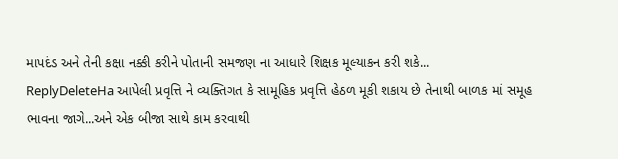માપદંડ અને તેની કક્ષા નક્કી કરીને પોતાની સમજણ ના આધારે શિક્ષક મૂલ્યાકન કરી શકે...
ReplyDeleteHa આપેલી પ્રવૃત્તિ ને વ્યક્તિગત કે સામૂહિક પ્રવૃત્તિ હેઠળ મૂકી શકાય છે તેનાથી બાળક માં સમૂહ ભાવના જાગે...અને એક બીજા સાથે કામ કરવાથી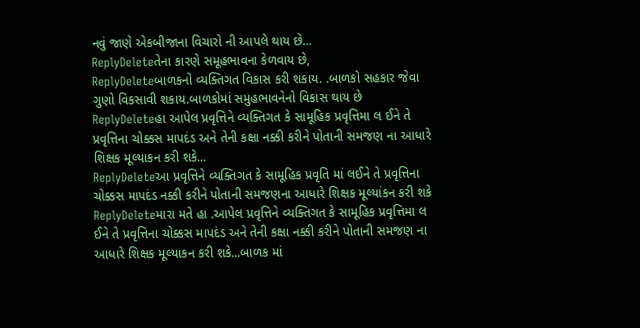નવું જાણે એકબીજાના વિચારો ની આપલે થાય છે...
ReplyDeleteતેના કારણે સમૂહભાવના કેળવાય છે,
ReplyDeleteબાળકનો વ્યક્તિગત વિકાસ કરી શકાય. .બાળકો સહકાર જેવા ગુણો વિકસાવી શકાય.બાળકોમાં સમુહભાવનેનો વિકાસ થાય છે
ReplyDeleteહા આપેલ પ્રવૃત્તિને વ્યક્તિગત કે સામૂહિક પ્રવૃત્તિમા લ ઈને તે પ્રવૃત્તિના ચોક્કસ માપદંડ અને તેની કક્ષા નક્કી કરીને પોતાની સમજણ ના આધારે શિક્ષક મૂલ્યાકન કરી શકે...
ReplyDeleteઆ પ્રવૃત્તિને વ્યક્તિગત કે સામૂહિક પ્રવૃતિ માં લઈને તે પ્રવૃત્તિના ચોક્કસ માપદંડ નક્કી કરીને પોતાની સમજણના આધારે શિક્ષક મૂલ્યાંકન કરી શકે
ReplyDeleteમારા મતે હા .આપેલ પ્રવૃત્તિને વ્યક્તિગત કે સામૂહિક પ્રવૃત્તિમા લ ઈને તે પ્રવૃત્તિના ચોક્કસ માપદંડ અને તેની કક્ષા નક્કી કરીને પોતાની સમજણ ના આધારે શિક્ષક મૂલ્યાકન કરી શકે...બાળક માં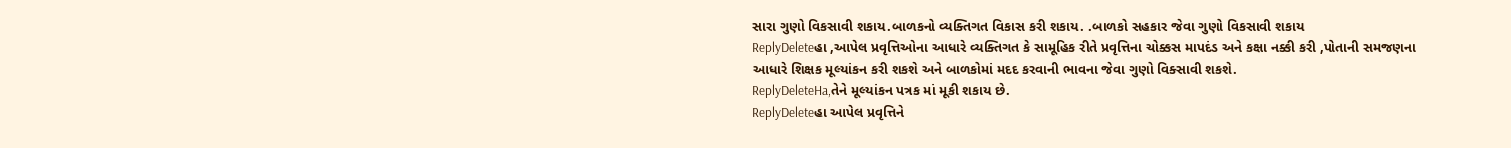સારા ગુણો વિકસાવી શકાય.બાળકનો વ્યક્તિગત વિકાસ કરી શકાય. .બાળકો સહકાર જેવા ગુણો વિકસાવી શકાય
ReplyDeleteહા ,આપેલ પ્રવૃત્તિઓના આધારે વ્યક્તિગત કે સામૂહિક રીતે પ્રવૃત્તિના ચોક્કસ માપદંડ અને કક્ષા નક્કી કરી ,પોતાની સમજણના આધારે શિક્ષક મૂલ્યાંકન કરી શકશે અને બાળકોમાં મદદ કરવાની ભાવના જેવા ગુણો વિક્સાવી શકશે.
ReplyDeleteHa,તેને મૂલ્યાંકન પત્રક માં મૂકી શકાય છે.
ReplyDeleteહા આપેલ પ્રવૃત્તિને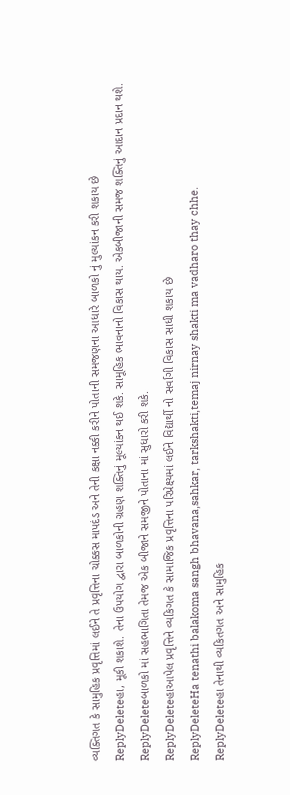વ્યક્તિગત કે સામુહિક પ્રવૃત્તિમાં લઈને તે પ્રવૃત્તિના ચોક્કસ માપદંડ અને તેની કક્ષા નક્કી કરીને પોતાની સમજણના આધારે બાળકો નું મુલ્યાંકન કરી શકાય છે
ReplyDeleteહા, મૂકી શકાશે. તેના ઉપયોગ દ્વારા બાળકોની ગ્રહણ શક્તિનું મૂલ્યાંકન થઈ શકે. સામૂહિક ભાવનાનો વિકાસ થાય. એકબીજાની સમજ શક્તિનું આદાન પ્રદાન થશે.
ReplyDeleteબાળકો માં સહભાગિતા તેમજ એક બીજાને સમજીને પોતાના માં સુધારો કરી શકે.
ReplyDeleteહાઆપેલ પ્રવૃત્તિને વ્યકિગત કે સામાજિક પ્રવૃત્તિના પરિપ્રેક્ષ્યમાં લઈને વિદ્યાર્થી નો સર્વાગી વિકાસ સાધી શકાય છે
ReplyDeleteHa tenathi balakoma sangh bhavana,sahkar, tarkshakti,temaj nirnay shakti ma vadharo thay chhe.
ReplyDeleteહા તેનાથી વ્યકિતગત અને સામુહિક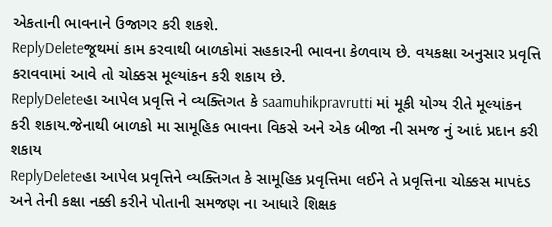એકતાની ભાવનાને ઉજાગર કરી શકશે.
ReplyDeleteજૂથમાં કામ કરવાથી બાળકોમાં સહકારની ભાવના કેળવાય છે. વયકક્ષા અનુસાર પ્રવૃત્તિ કરાવવામાં આવે તો ચોક્કસ મૂલ્યાંકન કરી શકાય છે.
ReplyDeleteહા આપેલ પ્રવૃત્તિ ને વ્યક્તિગત કે saamuhikpravrutti માં મૂકી યોગ્ય રીતે મૂલ્યાંકન કરી શકાય.જેનાથી બાળકો મા સામૂહિક ભાવના વિકસે અને એક બીજા ની સમજ નું આદં પ્રદાન કરી શકાય
ReplyDeleteહા આપેલ પ્રવૃત્તિને વ્યક્તિગત કે સામૂહિક પ્રવૃત્તિમા લઈને તે પ્રવૃત્તિના ચોક્કસ માપદંડ અને તેની કક્ષા નક્કી કરીને પોતાની સમજણ ના આધારે શિક્ષક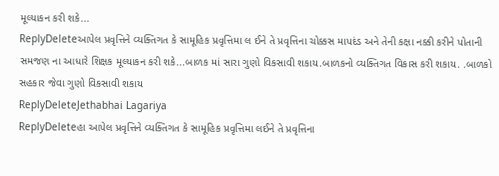મૂલ્યાકન કરી શકે...
ReplyDeleteઆપેલ પ્રવૃત્તિને વ્યક્તિગત કે સામૂહિક પ્રવૃત્તિમા લ ઈને તે પ્રવૃત્તિના ચોક્કસ માપદંડ અને તેની કક્ષા નક્કી કરીને પોતાની સમજણ ના આધારે શિક્ષક મૂલ્યાકન કરી શકે...બાળક માં સારા ગુણો વિકસાવી શકાય.બાળકનો વ્યક્તિગત વિકાસ કરી શકાય. .બાળકો સહકાર જેવા ગુણો વિકસાવી શકાય
ReplyDeleteJethabhai Lagariya
ReplyDeleteહા આપેલ પ્રવૃત્તિને વ્યક્તિગત કે સામૂહિક પ્રવૃત્તિમા લઈને તે પ્રવૃત્તિના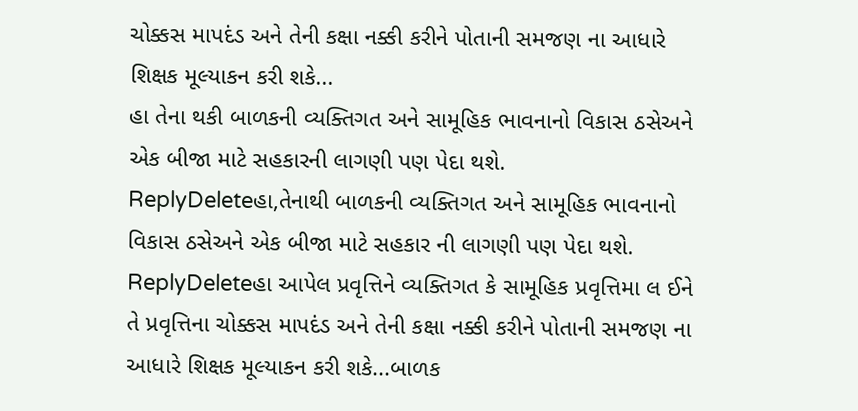ચોક્કસ માપદંડ અને તેની કક્ષા નક્કી કરીને પોતાની સમજણ ના આધારે શિક્ષક મૂલ્યાકન કરી શકે...
હા તેના થકી બાળકની વ્યક્તિગત અને સામૂહિક ભાવનાનો વિકાસ ઠસેઅને એક બીજા માટે સહકારની લાગણી પણ પેદા થશે.
ReplyDeleteહા,તેનાથી બાળકની વ્યક્તિગત અને સામૂહિક ભાવનાનો વિકાસ ઠસેઅને એક બીજા માટે સહકાર ની લાગણી પણ પેદા થશે.
ReplyDeleteહા આપેલ પ્રવૃત્તિને વ્યક્તિગત કે સામૂહિક પ્રવૃત્તિમા લ ઈને તે પ્રવૃત્તિના ચોક્કસ માપદંડ અને તેની કક્ષા નક્કી કરીને પોતાની સમજણ ના આધારે શિક્ષક મૂલ્યાકન કરી શકે...બાળક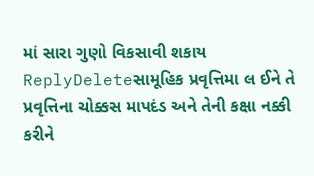માં સારા ગુણો વિકસાવી શકાય
ReplyDeleteસામૂહિક પ્રવૃત્તિમા લ ઈને તે પ્રવૃત્તિના ચોક્કસ માપદંડ અને તેની કક્ષા નક્કી કરીને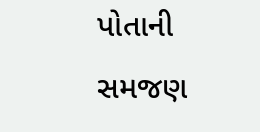પોતાની સમજણ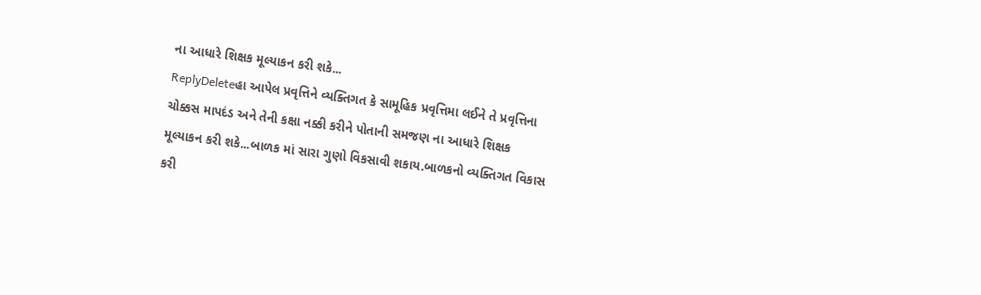ના આધારે શિક્ષક મૂલ્યાકન કરી શકે...
ReplyDeleteહા આપેલ પ્રવૃત્તિને વ્યક્તિગત કે સામૂહિક પ્રવૃત્તિમા લઈને તે પ્રવૃત્તિના ચોક્કસ માપદંડ અને તેની કક્ષા નક્કી કરીને પોતાની સમજણ ના આધારે શિક્ષક મૂલ્યાકન કરી શકે...બાળક માં સારા ગુણો વિકસાવી શકાય.બાળકનો વ્યક્તિગત વિકાસ કરી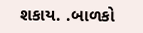શકાય. .બાળકો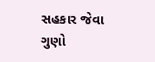સહકાર જેવા ગુણો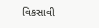વિકસાવી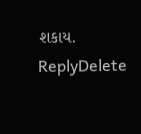શકાય.
ReplyDelete